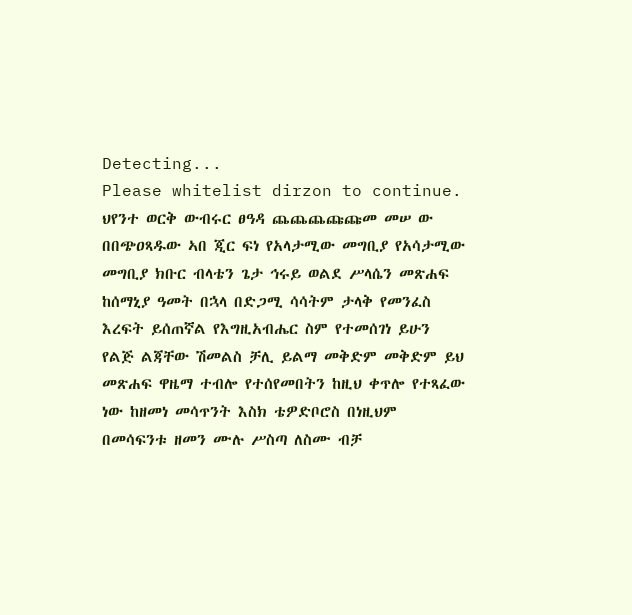Detecting...
Please whitelist dirzon to continue.
ህየንተ ወርቅ ውብሩር ፀዓዳ ጨጨጨጩጩመ መሠ ው በበጭዐጻዱው ኣበ ጂር ፍነ የአላታሚው መግቢያ የአሳታሚው መግቢያ ክቡር ብላቴን ጌታ ኅሩይ ወልደ ሥላሴን መጽሐፍ ከሰማኒያ ዓመት በኋላ በድጋሚ ሳሳትም ታላቅ የመንፈስ እረፍት ይሰጠኛል የእግዚአብሔር ስም የተመሰገነ ይሁን የልጅ ልጃቸው ሽመልስ ቻሊ ይልማ መቅድም መቅድም ይህ መጽሐፍ ዋዜማ ተብሎ የተሰየመበትን ከዚህ ቀጥሎ የተጻፈው ነው ከዘመነ መሳጥንት እስክ ቴዎድቦሮስ በነዚህም በመሳፍንቱ ዘመን ሙሉ ሥስጣ ለስሙ ብቻ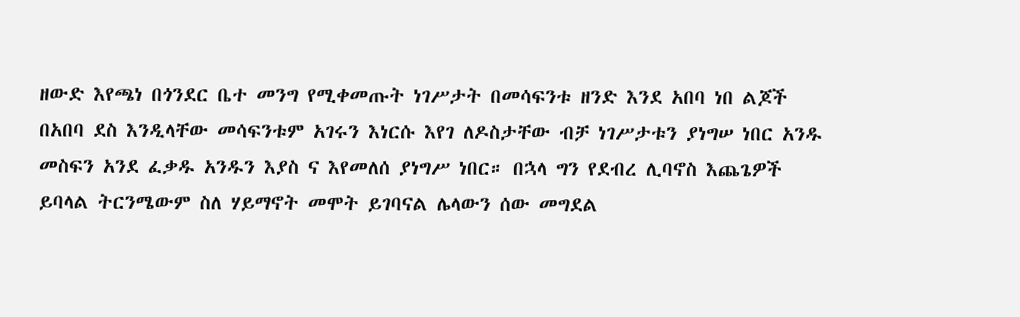ዘውድ እየጫነ በጎንደር ቤተ መንግ የሚቀመጡት ነገሥታት በመሳፍንቱ ዘንድ እንደ አበባ ነበ ልጆች በአበባ ደስ እንዲላቸው መሳፍንቱም አገሩን እነርሱ እየገ ለዶስታቸው ብቻ ነገሥታቱን ያነግሠ ነበር አንዱ መስፍን አንደ ፈቃዱ አንዱን እያስ ና እየመለሰ ያነግሥ ነበር። በኋላ ግን የደብረ ሊባኖስ እጨጌዎች ይባላል ትርንሜውም ስለ ሃይማኖት መሞት ይገባናል ሌላውን ሰው መግደል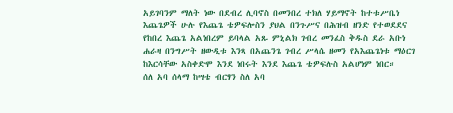አይገባንም ማለት ነው በደብረ ሊባኖስ በመንበረ ተክለ ሃይማኖት ከተቱሥቤነ እጨጌዎች ሁሉ የእጨጌ ቴዎፍሎስን ያህል በንጉሥና በሕዝብ ዘንድ የተወደደና የከበረ እጨጌ አልነበረም ይባላል አጹ ምኒልክ ገብረ መንፈስ ቅዱስ ደራ አቡነ ሐራዛ በንግሥት ዘውዲቱ እንጻ በአጨንጌ ገብረ ሥላሴ ዘመን የአእጨጌነቱ ማዕርገ ከእርሳቸው አስቀድሞ እንደ ነበሩት እንደ እጨጌ ቴዎፍሉስ አልሆነም ነበር።
ሰለ አባ ሰላማ ከሣቴ ብርፃን ስለ አባ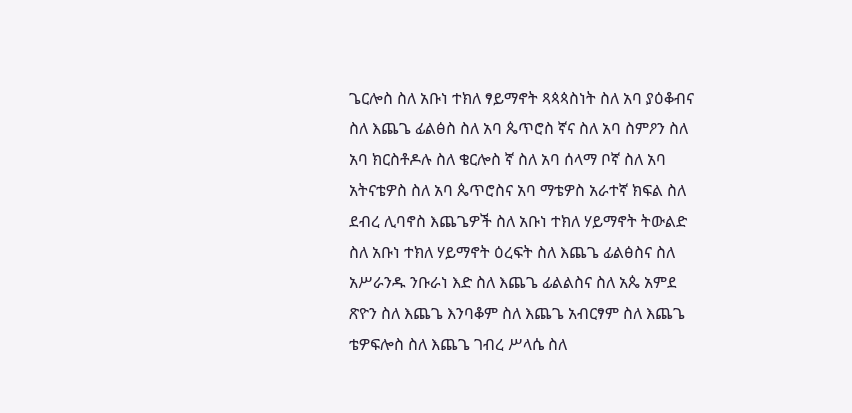ጌርሎስ ስለ አቡነ ተክለ ፃይማኖት ጻጳጳስነት ስለ አባ ያዕቆብና ስለ እጨጌ ፊልፅስ ስለ አባ ጴጥሮስ ኛና ስለ አባ ስምዖን ስለ አባ ክርስቶዶሉ ስለ ቄርሎስ ኛ ስለ አባ ሰላማ ቦኛ ስለ አባ አትናቴዎስ ስለ አባ ጴጥሮስና አባ ማቴዎስ አራተኛ ክፍል ስለ ደብረ ሊባኖስ እጨጌዎች ስለ አቡነ ተክለ ሃይማኖት ትውልድ ስለ አቡነ ተክለ ሃይማኖት ዕረፍት ስለ እጨጌ ፊልፅስና ስለ አሥራንዱ ንቡራነ እድ ስለ እጨጌ ፊልልስና ስለ አጴ አምደ ጽዮን ስለ እጨጌ እንባቆም ስለ እጨጌ አብርፃም ስለ እጨጌ ቴዎፍሎስ ስለ እጨጌ ገብረ ሥላሴ ስለ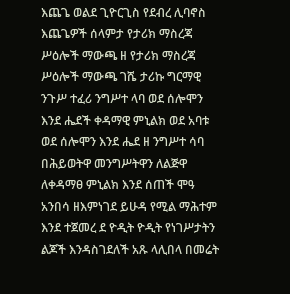እጨጌ ወልደ ጊዮርጊስ የደብረ ሊባኖስ እጨጌዎች ሰላምታ የታሪክ ማስረጃ ሥዕሎች ማውጫ ዘ የታሪክ ማስረጃ ሥዕሎች ማውጫ ገሼ ታሪኩ ግርማዊ ንጉሥ ተፈሪ ንግሥተ ላባ ወደ ሰሎሞን እንደ ሔደች ቀዳማዊ ምኒልክ ወደ አባቱ ወደ ሰሎሞን እንደ ሔደ ዘ ንግሥተ ሳባ በሕይወትዋ መንግሥትዋን ለልጅዋ ለቀዳማፀ ምኒልክ እንደ ሰጠች ሞዓ አንበሳ ዘእምነገደ ይሁዳ የሚል ማሕተም እንደ ተጀመረ ደ ዮዲት ዮዲት የነገሥታትን ልጆች እንዳስገደለች አጹ ላሊበላ በመሬት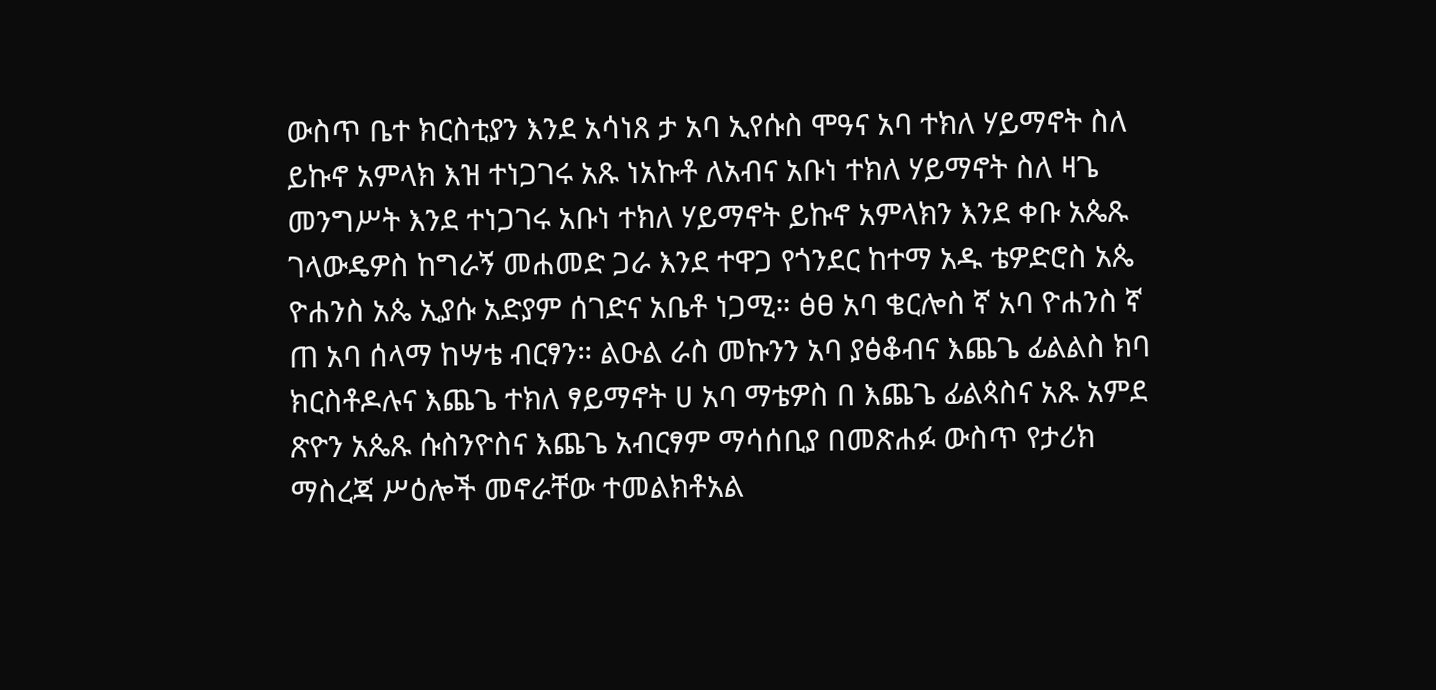ውስጥ ቤተ ክርስቲያን እንደ አሳነጸ ታ አባ ኢየሱስ ሞዓና አባ ተክለ ሃይማኖት ስለ ይኩኖ አምላክ እዝ ተነጋገሩ አጹ ነአኩቶ ለአብና አቡነ ተክለ ሃይማኖት ስለ ዛጌ መንግሥት እንደ ተነጋገሩ አቡነ ተክለ ሃይማኖት ይኩኖ አምላክን እንደ ቀቡ አጴጹ ገላውዴዎስ ከግራኝ መሐመድ ጋራ እንደ ተዋጋ የጎንደር ከተማ አዱ ቴዎድሮስ አጴ ዮሐንስ አጴ ኢያሱ አድያም ሰገድና አቤቶ ነጋሚ። ፅፀ አባ ቄርሎስ ኛ አባ ዮሐንስ ኛ ጠ አባ ሰላማ ከሣቴ ብርፃን። ልዑል ራስ መኩንን አባ ያፅቆብና እጨጌ ፊልልስ ክባ ክርስቶዶሉና እጨጌ ተክለ ፃይማኖት ሀ አባ ማቴዎስ በ እጨጌ ፊልጳስና አጹ አምደ ጽዮን አጴጹ ሱስንዮስና እጨጌ አብርፃም ማሳሰቢያ በመጽሐፉ ውስጥ የታሪክ ማስረጃ ሥዕሎች መኖራቸው ተመልክቶአል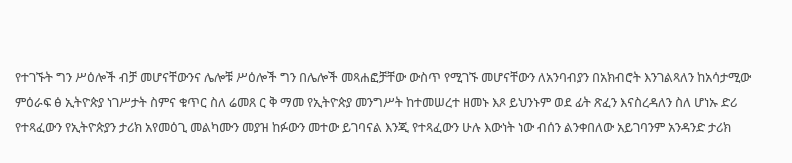የተገኙት ግን ሥዕሎች ብቻ መሆናቸውንና ሌሎቹ ሥዕሎች ግን በሌሎች መጻሐፎቻቸው ውስጥ የሚገኙ መሆናቸውን ለአንባብያን በአክብሮት እንገልጻለን ከአሳታሚው ምዕራፍ ፅ ኢትዮጵያ ነገሥታት ስምና ቁጥር ስለ ሬመጸ ር ቅ ማመ የኢትዮጵያ መንግሥት ከተመሠረተ ዘመኑ እጾ ይህንኑም ወደ ፊት ጽፈን እናስረዳለን ስለ ሆነኡ ድሪ የተጻፈውን የኢትዮጵያን ታሪክ አየመዕጊ መልካሙን መያዝ ከፉውን መተው ይገባናል እንጂ የተጻፈውን ሁሉ እውነት ነው ብሰን ልንቀበለው አይገባንም አንዳንድ ታሪክ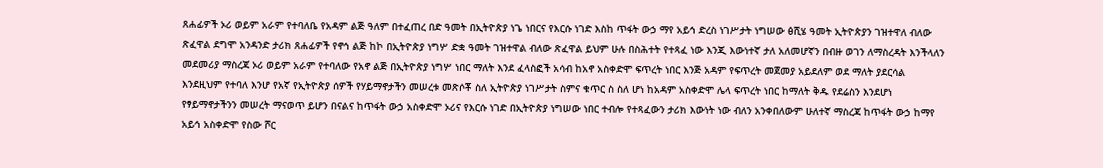ጸሐፊዎች ኦሪ ወይም አራም የተባለቤ የአዳም ልጅ ዓለም በተፈጠረ በድ ዓመት በኢትዮጵያ ነጌ ነበርና የእርሱ ነገድ እስከ ጥፋት ውኃ ማየ አይኅ ድረስ ነገሥታት ነግሠው ፅሺሄ ዓመት ኢትዮጵያን ገዝተዋለ ብለው ጽፈዋል ደግሞ አንዳንድ ታሪክ ጸሐፊዎች የኖኅ ልጅ ከኮ በኢትዮጵያ ነግሦ ድቋ ዓመት ገዝተዋል ብለው ጽፈዋል ይህም ሁሉ በስሕተት የተጻፈ ነው እንጂ እውነተኛ ታለ አለመሆኛን በብዙ ወገን ለማስረዳት እንችላለን መደመሪያ ማስረጃ ኦሪ ወይም አራም የተባለው የአኖ ልጅ በኢትዮጵያ ነግሦ ነበር ማለት እንደ ፈላስፎች አሳብ ከአኖ አስቀድሞ ፍጥረት ነበር እንጅ አዳም የፍጥረት መጀመያ አይደለም ወደ ማለት ያደርሳል እንደዚህም የተባለ እንሆ የአኛ የኢትዮጵያ ሰዎች የሃይማኖታችን መሠረቱ መጽሶቾ ስለ ኢትዮጵያ ነገሥታት ስምና ቁጥር ስ ስለ ሆነ ከአዳም አስቀድሞ ሌላ ፍጥረት ነበር ከማለት ቅዱ የደሬስን እንደሆነ የፃይማኖታችንን መሠረት ማናወጥ ይሆን በናልና ከጥፋት ውኃ አስቀድሞ ኦሪና የእርሱ ነገድ በኢትዮጵያ ነግሠው ነበር ተብሎ የተጻፈውን ታሪክ እውነት ነው ብለን አንቀበለውም ሁለተኛ ማስረጃ ከጥፋት ውኃ ከማየ አይኅ አስቀድሞ የስው ሾር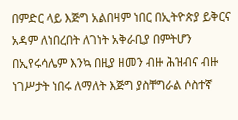በምድር ላይ እጅግ አልበዛም ነበር በኢትዮጵያ ይቅርና አዳም ለነበረበት ለገነት አቅራቢያ በምትሆን በኢየሩሳሌም እንኳ በዚያ ዘመን ብዙ ሕዝብና ብዙ ነገሥታት ነበሩ ለማለት እጅግ ያስቸግራል ሶስተኛ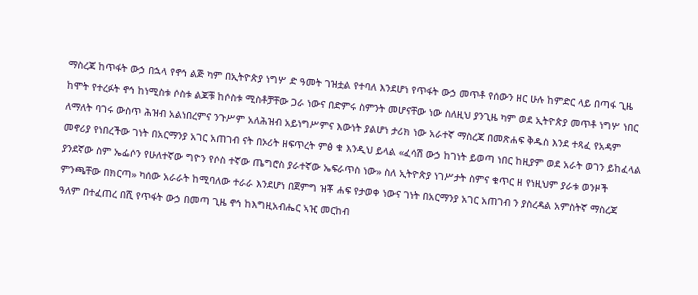ማስረጃ ከጥፋት ውኃ በኋላ የኖኅ ልጅ ካም በኢትዮጵያ ነግሦ ድ ዓመት ገዝቷል የተባለ እንደሆነ የጥፋት ውኃ መጥቶ የሰውን ዘር ሁሉ ከምድር ላይ በጣፋ ጊዜ ከሞት የተረፉት ኖኅ ከነሚስቱ ሶስቱ ልጆቹ ከሶስቱ ሚስቶቻቸው ጋራ ነውና በድምሩ ስምንት መሆናቸው ነው ስለዚህ ያንጊዜ ካም ወደ ኢትዮጵያ መጥቶ ነግሦ ነበር ለማለት ባገሩ ውስጥ ሕዝብ አልነበረምና ንጉሥም አለሕዝብ አይነግሥምና እውነት ያልሆነ ታሪክ ነው አራተኛ ማስረጃ በመጽሐፍ ቅዱስ እንደ ተጻፈ የአዳም መኖሪያ የነበረችው ገነት በአርማንያ አገር አጠገብ ናት በኦሪት ዘፍጥረት ምፅ ቁ እንዲህ ይላል «ፈሳሽ ውኃ ከገነት ይወጣ ነበር ከዚያም ወደ አራት ወገን ይከፈላል ያንደኛው ስም ኤፌሶን የሁለተኛው ግዮን የሶስ ተኛው ጤግሮስ ያራተኛው ኤፍራጥስ ነው» ስለ ኢትዮጵያ ነገሥታት ስምና ቁጥር ዘ የነዚህም ያራቱ ወንዞች ምንጫቸው በክርጣ» ካሰው አራራት ከሚባለው ተራራ እንደሆነ በጀምግ ዝቾ ሐፍ የታወቀ ነውና ገነት በአርማንያ አገር አጠገብ ን ያስረዳል አምስትኛ ማስረጃ ዓለም በተፈጠረ በሺ የጥፋት ውኃ በመጣ ጊዜ ኖኅ ከእግዚአብሔር ኣዢ መርከብ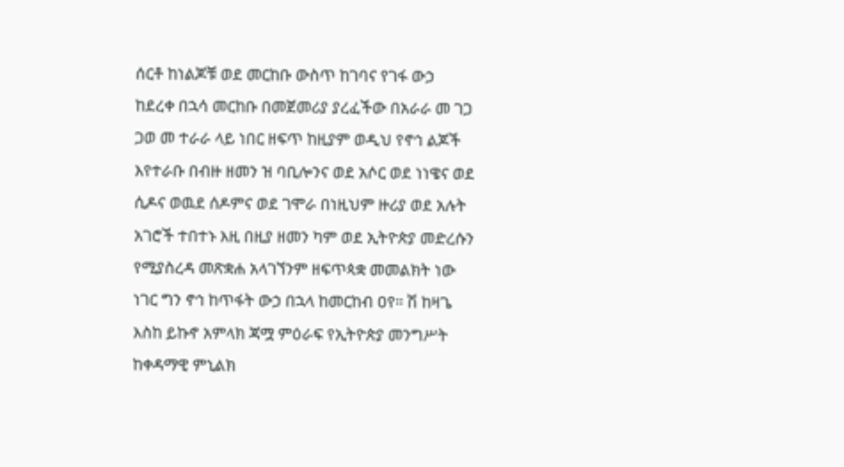ሰርቶ ከነልጆቹ ወደ መርከቡ ውስጥ ከገባና የገፋ ውኃ ከደረቀ በኋሳ መርከቡ በመጀመሪያ ያረፈችው በአራራ መ ገጋ ጋወ መ ተራራ ላይ ነበር ዘፍጥ ከዚያም ወዲህ የኖኅ ልጆች እየተራቡ በብዙ ዘመን ዝ ባቢሎንና ወደ አሶር ወደ ነነዌና ወደ ሲዶና ወዉደ ሰዶምና ወደ ገሞራ በነዚህም ዙሪያ ወደ አሉት አገሮች ተበተኑ እዚ በዚያ ዘመን ካም ወደ ኢትዮጵያ መድረሱን የሚያስረዳ መጽቋሐ አላገኘንም ዘፍጥጳቋ መመልክት ነው ነገር ግን ኖኅ ከጥፋት ውኃ በኋላ ከመርከብ ዐየ። ሽ ከዛጌ እስከ ይኩኖ አምላክ ጃሟ ምዕራፍ የኢትዮጵያ መንግሥት ከቀዳማዊ ምኒልክ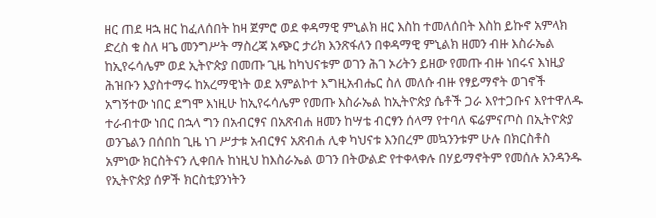ዘር ጠደ ዛኋ ዘር ከፈለሰበት ከዛ ጀምሮ ወደ ቀዳማዊ ምኒልክ ዘር እስከ ተመለሰበት እስከ ይኩኖ አምላክ ድረስ ቁ ስለ ዛጌ መንግሥት ማስረጃ አጭር ታሪክ እንጽፋለን በቀዳማዊ ምኒልክ ዘመን ብዙ እስራኤል ከኢየሩሳሌም ወደ ኢትዮጵያ በመጡ ጊዜ ከካህናቱም ወገን ሕገ ኦሪትን ይዘው የመጡ ብዙ ነበሩና እነዚያ ሕዝቡን እያስተማሩ ከአረማዊነት ወደ አምልኮተ እግዚአብሔር ስለ መለሱ ብዙ የፃይማኖት ወገኖች አግኝተው ነበር ደግሞ እነዚሁ ከኢየሩሳሌም የመጡ እስራኤል ከኢትዮጵያ ሴቶች ጋራ እየተጋቡና እየተዋለዱ ተራብተው ነበር በኋላ ግን በአብርፃና በአጽብሐ ዘመን ከሣቴ ብርፃን ሰላማ የተባለ ፍሬምናጦስ በኢትዮጵያ ወንጌልን በሰበከ ጊዜ ነገ ሥታቱ አብርፃና አጽብሐ ሊቀ ካህናቱ እንበረም መኳንንቱም ሁሉ በክርስቶስ አምነው ክርስትናን ሊቀበሉ ከነዚህ ከእስራኤል ወገን በትውልድ የተቀላቀሉ በሃይማኖትም የመሰሉ አንዳንዱ የኢትዮጵያ ሰዎች ክርስቲያንነትን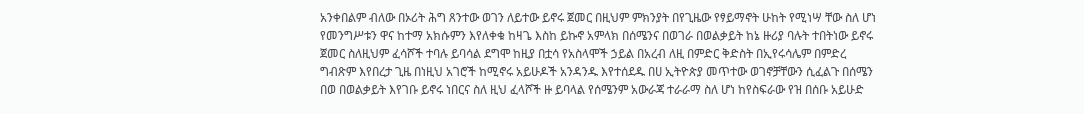አንቀበልም ብለው በኦሪት ሕግ ጸንተው ወገን ለይተው ይኖሩ ጀመር በዚህም ምክንያት በየጊዜው የፃይማኖት ሁከት የሚነሣ ቸው ስለ ሆነ የመንግሥቱን ዋና ከተማ አክሱምን እየለቀቁ ከዛጌ እስከ ይኩኖ አምላክ በሰሜንና በወገራ በወልቃይት ከኔ ዙሪያ ባሉት ተበትነው ይኖሩ ጀመር ስለዚህም ፈሳሾች ተባሉ ይባሳል ደግሞ ከዚያ በቷሳ የአስላሞች ኃይል በአረብ ለዚ በምድር ቅድስት በኢየሩሳሌም በምድረ ግብጽም እየበረታ ጊዜ በነዚህ አገሮች ከሚኖሩ አይሁዶች አንዳንዱ እየተሰደዱ በሀ ኢትዮጵያ መጥተው ወገኖቻቸውን ሲፈልጉ በሰሜን በወ በወልቃይት እየገቡ ይኖሩ ነበርና ስለ ዚህ ፈላሾች ዙ ይባላል የሰሜንም አውራጃ ተራራማ ስለ ሆነ ከየስፍራው የዝ በሰቡ አይሁድ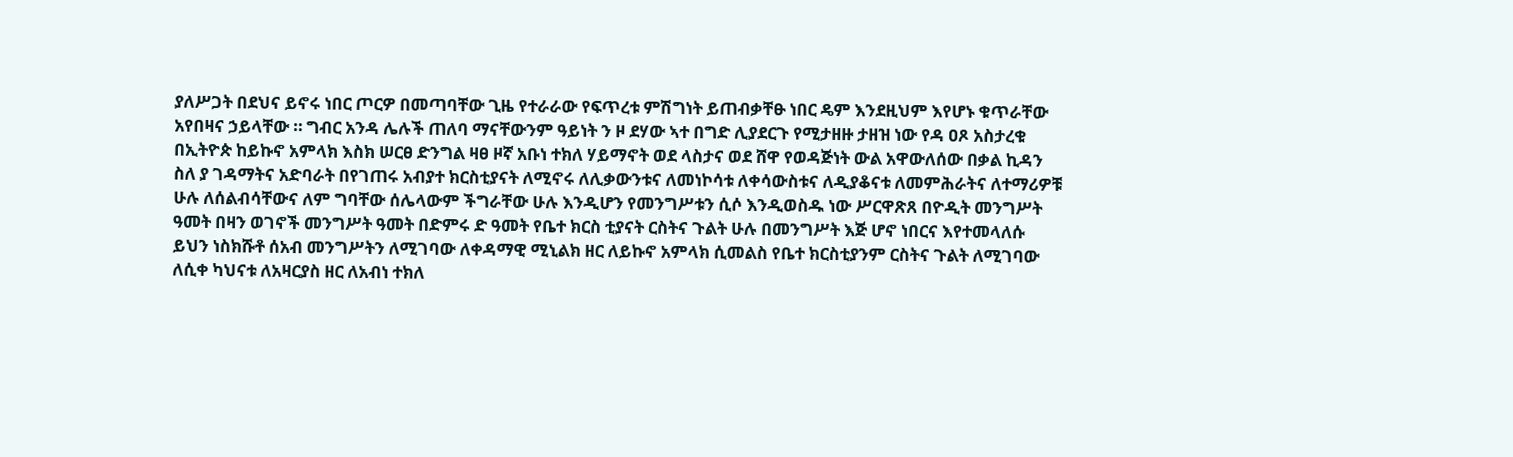ያለሥጋት በደህና ይኖሩ ነበር ጦርዎ በመጣባቸው ጊዜ የተራራው የፍጥረቱ ምሽግነት ይጠብቃቸፁ ነበር ዴም እንደዚህም እየሆኑ ቁጥራቸው አየበዛና ኃይላቸው ። ግብር አንዳ ሌሉች ጠለባ ማናቸውንም ዓይነት ን ዞ ደሃው ኣተ በግድ ሊያደርጉ የሚታዘዙ ታዘዝ ነው የዳ ዐጾ አስታረቁ በኢትዮጵ ከይኩኖ አምላክ እስክ ሠርፀ ድንግል ዛፀ ዞኛ አቡነ ተክለ ሃይማኖት ወደ ላስታና ወደ ሸዋ የወዳጅነት ውል አዋውለሰው በቃል ኪዳን ስለ ያ ገዳማትና አድባራት በየገጠሩ አብያተ ክርስቲያናት ለሚኖሩ ለሊቃውንቱና ለመነኮሳቱ ለቀሳውስቱና ለዲያቆናቱ ለመምሕራትና ለተማሪዎቹ ሁሉ ለሰልብሳቸውና ለም ግባቸው ሰሌላውም ችግራቸው ሁሉ እንዲሆን የመንግሥቱን ሲሶ እንዲወስዱ ነው ሥርዋጽጸ በዮዲት መንግሥት ዓመት በዛን ወገኖች መንግሥት ዓመት በድምሩ ድ ዓመት የቤተ ክርስ ቲያናት ርስትና ጉልት ሁሉ በመንግሥት እጅ ሆኖ ነበርና እየተመላለሱ ይህን ነስክሹቶ ሰአብ መንግሥትን ለሚገባው ለቀዳማዊ ሚኒልክ ዘር ለይኩኖ አምላክ ሲመልስ የቤተ ክርስቲያንም ርስትና ጉልት ለሚገባው ለሲቀ ካህናቱ ለአዛርያስ ዘር ለአብነ ተክለ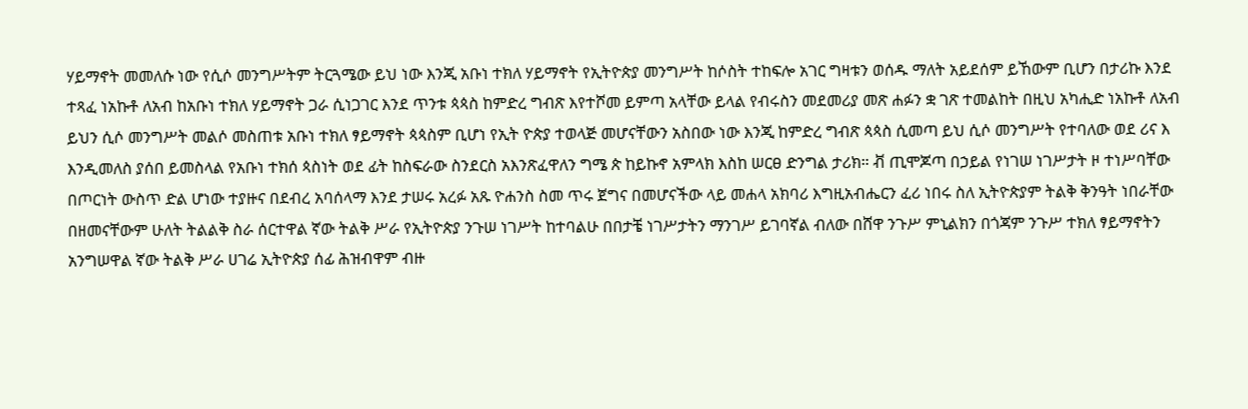ሃይማኖት መመለሱ ነው የሲሶ መንግሥትም ትርጓሜው ይህ ነው እንጂ አቡነ ተክለ ሃይማኖት የኢትዮጵያ መንግሥት ከሶስት ተከፍሎ አገር ግዛቱን ወሰዱ ማለት አይደሰም ይኸውም ቢሆን በታሪኩ እንደ ተጻፈ ነአኩቶ ለአብ ከአቡነ ተክለ ሃይማኖት ጋራ ሲነጋገር እንደ ጥንቱ ጳጳስ ከምድረ ግብጽ እየተሾመ ይምጣ አላቸው ይላል የብሩስን መደመሪያ መጽ ሐፉን ቋ ገጽ ተመልከት በዚህ አካሒድ ነአኩቶ ለአብ ይህን ሲሶ መንግሥት መልሶ መስጠቱ አቡነ ተክለ ፃይማኖት ጳጳስም ቢሆነ የኢት ዮጵያ ተወላጅ መሆናቸውን አስበው ነው እንጂ ከምድረ ግብጽ ጳጳስ ሲመጣ ይህ ሲሶ መንግሥት የተባለው ወደ ሪና እ እንዲመለስ ያሰበ ይመስላል የአቡነ ተክሰ ጳስነት ወደ ፊት ከስፍራው ስንደርስ አእንጽፈዋለን ግሜ ጵ ከይኩኖ አምላክ እስከ ሠርፀ ድንግል ታሪክ። ቭ ጢሞጆጣ በኃይል የነገሠ ነገሥታት ዞ ተነሥባቸው በጦርነት ውስጥ ድል ሆነው ተያዙና በደብረ አባሰላማ እንደ ታሠሩ አረፉ አጹ ዮሐንስ ስመ ጥሩ ጀግና በመሆናችው ላይ መሐላ አክባሪ እግዚአብሔርን ፈሪ ነበሩ ስለ ኢትዮጵያም ትልቅ ቅንዓት ነበራቸው በዘመናቸውም ሁለት ትልልቅ ስራ ሰርተዋል ኛው ትልቅ ሥራ የኢትዮጵያ ንጉሠ ነገሥት ከተባልሁ በበታቼ ነገሥታትን ማንገሥ ይገባኛል ብለው በሸዋ ንጉሥ ምኒልክን በጎጃም ንጉሥ ተክለ ፃይማኖትን አንግሠዋል ኛው ትልቅ ሥራ ሀገሬ ኢትዮጵያ ሰፊ ሕዝብዋም ብዙ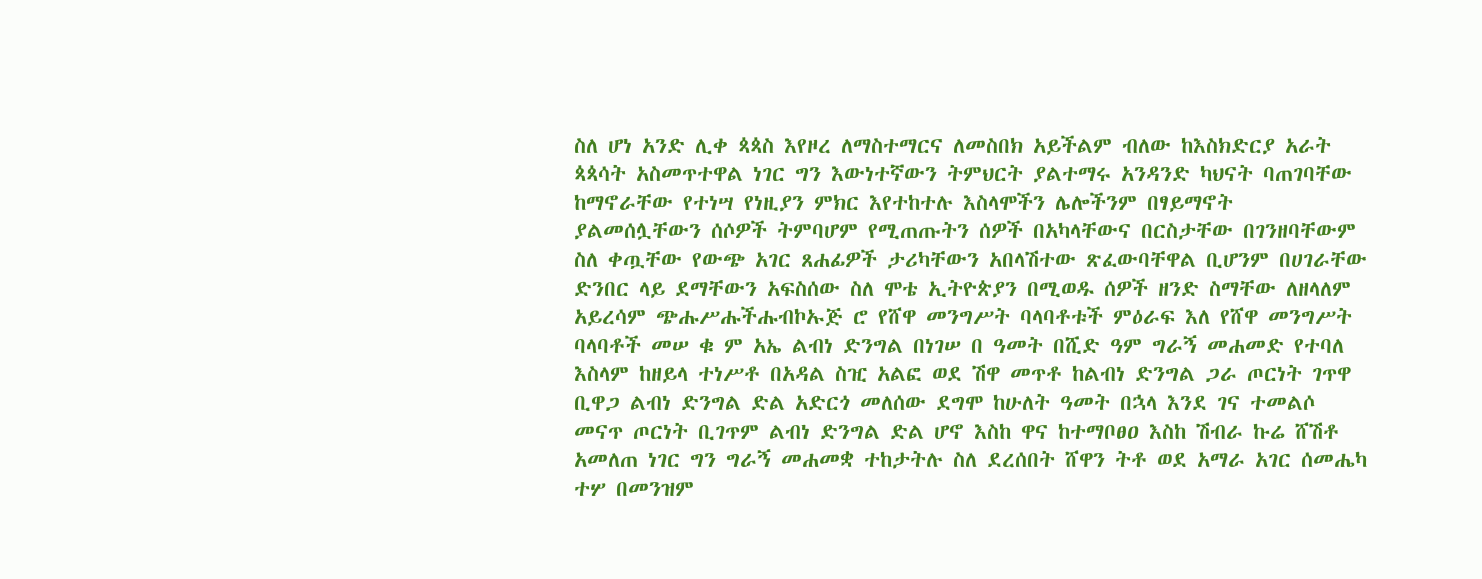ስለ ሆነ አንድ ሊቀ ጳጳስ እየዞረ ለማስተማርና ለመስበክ አይችልም ብለው ከእስክድርያ አራት ጳጳሳት አስመጥተዋል ነገር ግን እውነተኛውን ትምህርት ያልተማሩ አንዳንድ ካህናት ባጠገባቸው ከማኖራቸው የተነሣ የነዚያን ምክር እየተከተሉ እስላሞችን ሌሎችንም በፃይማኖት ያልመሰሏቸውን ሰሶዎች ትምባሆም የሚጠጡትን ሰዎች በአካላቸውና በርስታቸው በገንዘባቸውም ስለ ቀጧቸው የውጭ አገር ጸሐፊዎች ታሪካቸውን አበላሽተው ጽፈውባቸዋል ቢሆንም በሀገራቸው ድንበር ላይ ደማቸውን አፍስሰው ስለ ሞቴ ኢትዮጵያን በሚወዱ ሰዎች ዘንድ ስማቸው ለዘላለም አይረሳም ጭሑሥሑችሑብኮኡጅ ሮ የሸዋ መንግሥት ባላባቶቱች ምዕራፍ እለ የሸዋ መንግሥት ባላባቶች መሠ ቁ ም አኤ ልብነ ድንግል በነገሠ በ ዓመት በሺድ ዓም ግራኝ መሐመድ የተባለ እስላም ከዘይላ ተነሥቶ በአዳል ስዢ አልፎ ወደ ሽዋ መጥቶ ከልብነ ድንግል ጋራ ጦርነት ገጥዋ ቢዋጋ ልብነ ድንግል ድል አድርጎ መለሰው ደግሞ ከሁለት ዓመት በኋላ እንደ ገና ተመልሶ መናጥ ጦርነት ቢገጥም ልብነ ድንግል ድል ሆኖ እስከ ዋና ከተማቦፀዐ እስከ ሽብራ ኩሬ ሸሽቶ አመለጠ ነገር ግን ግራኝ መሐመቋ ተከታትሉ ስለ ደረሰበት ሸዋን ትቶ ወደ አማራ አገር ሰመሔካ ተሦ በመንዝም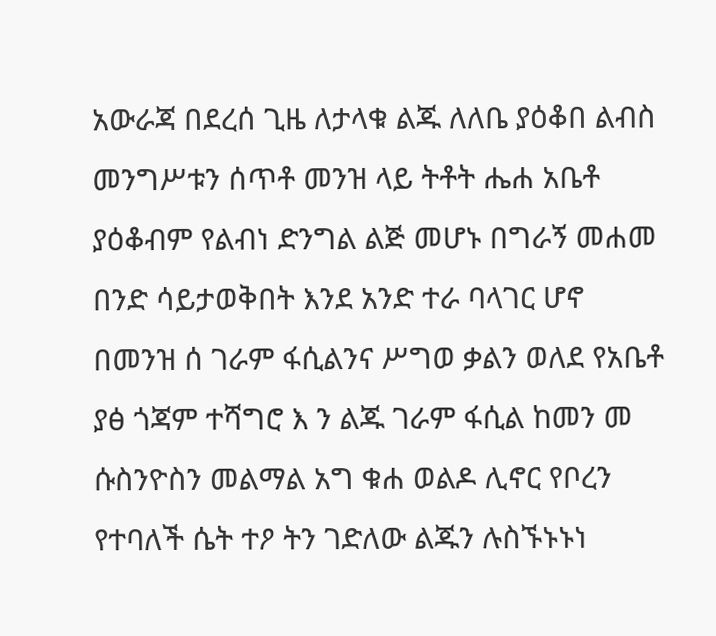አውራጃ በደረሰ ጊዜ ለታላቁ ልጁ ለለቤ ያዕቆበ ልብስ መንግሥቱን ሰጥቶ መንዝ ላይ ትቶት ሔሐ አቤቶ ያዕቆብም የልብነ ድንግል ልጅ መሆኑ በግራኝ መሐመ በንድ ሳይታወቅበት እንደ አንድ ተራ ባላገር ሆኖ በመንዝ ሰ ገራም ፋሲልንና ሥግወ ቃልን ወለደ የአቤቶ ያፅ ጎጃም ተሻግሮ እ ን ልጁ ገራም ፋሲል ከመን መ ሱስንዮስን መልማል አግ ቁሐ ወልዶ ሊኖር የቦረን የተባለች ሴት ተዖ ትን ገድለው ልጁን ሉስኙኑኑነ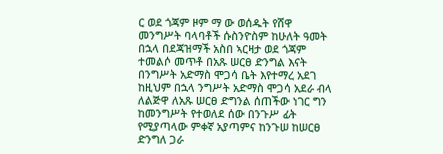ር ወደ ጎጃም ዞም ማ ው ወሰዱት የሸዋ መንግሥት ባላባቶች ሱስንዮስም ከሁለት ዓመት በኋላ በደጃዝማች አስበ ኣርዛታ ወደ ጎጃም ተመልሶ መጥቶ በአጹ ሠርፀ ድንግል እናት በንግሥት አድማስ ሞጋሳ ቤት እየተማረ አደገ ከዚህም በኋላ ንግሥት አድማስ ሞጋሳ አደራ ብላ ለልጅዋ ለአጹ ሠርፀ ድግንል ሰጠችው ነገር ግን ከመንግሥት የተወለደ ሰው በንጉሥ ፊት የሚያጣላው ምቀኛ አያጣምና ከንጉሠ ከሠርፀ ድንግለ ጋራ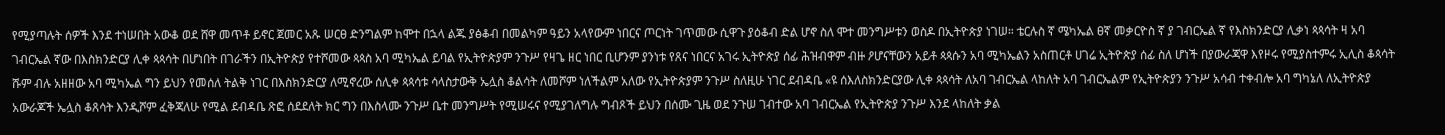የሚያጣሉት ሰዎች እንደ ተነሠበት አውቆ ወደ ሸዋ መጥቶ ይኖር ጀመር አጹ ሠርፀ ድንግልም ከሞተ በኋላ ልጁ ያፅቆብ በመልካም ዓይን አላየውም ነበርና ጦርነት ገጥመው ሲዋጉ ያዕቆብ ድል ሆኖ ስለ ሞተ መንግሥቱን ወስዶ በኢትዮጵያ ነገሠ። ቴርሉስ ኛ ሜካኤል ፀኛ መቃርዮስ ኛ ያ ገብርኤል ኛ የእስክንድርያ ሊቃነ ጳጳሳት ዛ አባ ገብርኤል ኛው በእስክንድርያ ሊቀ ጳጳሳት በሆነበት በገራችን በኢትዮጵያ የተሾመው ጳጳስ አባ ሚካኤል ይባል የኢትዮጵያም ንጉሥ የዛጌ ዘር ነበር ቢሆንም ያንነቱ የጸና ነበርና አገሩ ኢትዮጵያ ሰፊ ሕዝብዋም ብዙ ዖሆናቸውን አይቶ ጳጳሱን አባ ሚካኤልን አስጠርቶ ሀገሬ ኢትዮጵያ ሰፊ ስለ ሆነች በያውራጃዋ እየዞሩ የሚያስተምሩ ኢሊስ ቆጳሳት ሹም ብሉ አዘዘው አባ ሚካኤል ግን ይህን የመሰለ ትልቅ ነገር በእስክንድርያ ለሚኖረው ሰሊቀ ጳጳሳቱ ሳላስታውቅ ኤሏስ ቆልሳት ለመሾም ነለችልም አለው የኢትዮጵያም ንጉሥ ስለዚሁ ነገር ደብዳቤ «ዩ ሰእለስክንድርያው ሊቀ ጳጳሳት ለአባ ገብርኤል ላከለት አባ ገብርኤልም የኢትዮጵያን ንጉሥ አሳብ ተቀብሎ አባ ግካኔለ ለኢትዮጵያ አውራጆች ኤሏስ ቆጸሳት እንዲሾም ፈቅጃለሁ የሚል ደብዳቤ ጽፎ ሰደደለት ክር ግን በእስላሙ ንጉሥ ቤተ መንግሥት የሚሠሩና የሚያገለግሉ ግብጾች ይህን በሰሙ ጊዜ ወደ ንጉሠ ገብተው አባ ገብርኤል የኢትዮጵያ ንጉሥ እንደ ላከለት ቃል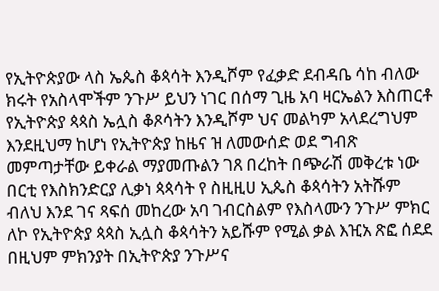የኢትዮጵያው ላስ ኤጴስ ቆጳሳት እንዲሾም የፈቃድ ደብዳቤ ሳከ ብለው ክሩት የአስላሞችም ንጉሥ ይህን ነገር በሰማ ጊዜ አባ ዛርኤልን እስጠርቶ የኢትዮጵያ ጳጳስ ኤሏስ ቆጾሳትን እንዲሾም ህና መልካም አላደረግህም እንደዚህማ ከሆነ የኢትዮጵያ ከዜና ዝ ለመውሰድ ወደ ግብጽ መምጣታቸው ይቀራል ማያመጡልን ገጸ በረከት በጭራሽ መቅረቱ ነው በርቲ የእስክንድርያ ሊቃነ ጳጳሳት የ ስዚዚሀ ኢጴስ ቆጳሳትን አትሹም ብለህ እንደ ገና ጻፍሰ መከረው አባ ገብርስልም የእስላሙን ንጉሥ ምክር ለኮ የኢትዮጵያ ጳጳስ ኢሏስ ቆጳሳትን አይሹም የሚል ቃል እዢአ ጽፎ ሰደደ በዚህም ምክንያት በኢትዮጵያ ንጉሥና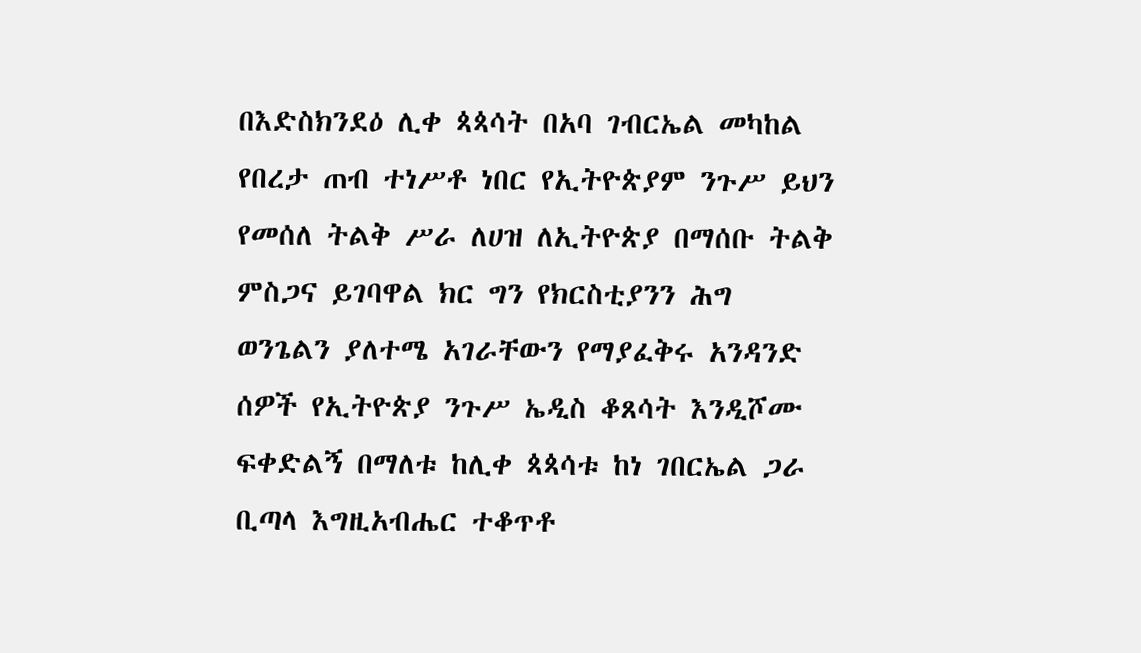በእድስክንደዕ ሊቀ ጳጳሳት በአባ ገብርኤል መካከል የበረታ ጠብ ተነሥቶ ነበር የኢትዮጵያም ንጉሥ ይህን የመሰለ ትልቅ ሥራ ለሀዝ ለኢትዮጵያ በማሰቡ ትልቅ ምስጋና ይገባዋል ክር ግን የክርስቲያንን ሕግ ወንጌልን ያለተሜ አገራቸውን የማያፈቅሩ አንዳንድ ሰዎች የኢትዮጵያ ንጉሥ ኤዲስ ቆጸሳት እንዲሾሙ ፍቀድልኝ በማለቱ ከሊቀ ጳጳሳቱ ከነ ገበርኤል ጋራ ቢጣላ እግዚአብሔር ተቆጥቶ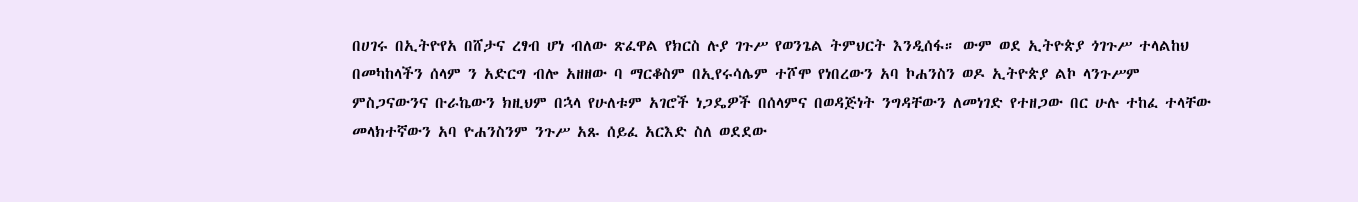በሀገሩ በኢትዮየአ በሸታና ረፃብ ሆነ ብለው ጽፈዋል የክርስ ሉያ ገጉሥ የወንጌል ትምህርት እንዲሰፋ። ውም ወደ ኢትዮጵያ ጎገጉሥ ተላልከህ በመካከላችን ሰላም ን አድርግ ብሎ አዘዘው ባ ማርቆስም በኢየሩሳሌም ተሾሞ የነበረውን አባ ኮሐንስን ወዶ ኢትዮጵያ ልኮ ላንጉሥም ምስጋናውንና ቡራኬውን ክዚህም በኋላ የሁለቱም አገሮች ነጋዴዎች በሰላምና በወዳጅነት ንግዳቸውን ለመነገድ የተዘጋው በር ሁሉ ተከፈ ተላቸው መላክተኛውን አባ ዮሐንስንም ንጉሥ አጹ ሰይፈ አርእድ ስለ ወደደው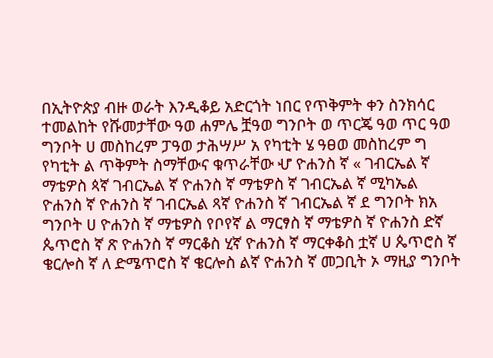በኢትዮጵያ ብዙ ወራት እንዲቆይ አድርጎት ነበር የጥቅምት ቀን ስንክሳር ተመልከት የሹመታቸው ዓወ ሐምሌ ቿዓወ ግንቦት ወ ጥርጄ ዓወ ጥር ዓወ ግንቦት ሀ መስከረም ፓዓወ ታሕሣሥ አ የካቲት ሄ ዓፀወ መስከረም ግ የካቲት ል ጥቅምት ስማቸውና ቁጥራቸው ሇ ዮሐንስ ኛ « ገብርኤል ኛ ማቴዎስ ጳኛ ገብርኤል ኛ ዮሐንስ ኛ ማቴዎስ ኛ ገብርኤል ኛ ሚካኤል ዮሐንስ ኛ ዮሐንስ ኛ ገብርኤል ጻኛ ዮሐንስ ኛ ገብርኤል ኛ ደ ግንቦት ክአ ግንቦት ሀ ዮሐንስ ኛ ማቴዎስ የቦየኛ ል ማርፃስ ኛ ማቴዎስ ኛ ዮሐንስ ድኛ ጴጥሮስ ኛ ጽ ዮሐንስ ኛ ማርቆስ ሂኛ ዮሐንስ ኛ ማርቀቆስ ቷኛ ሀ ጴጥሮስ ኛ ቄርሎስ ኛ ለ ድሜጥሮስ ኛ ቄርሎስ ልኛ ዮሐንስ ኛ መጋቢት ኦ ማዚያ ግንቦት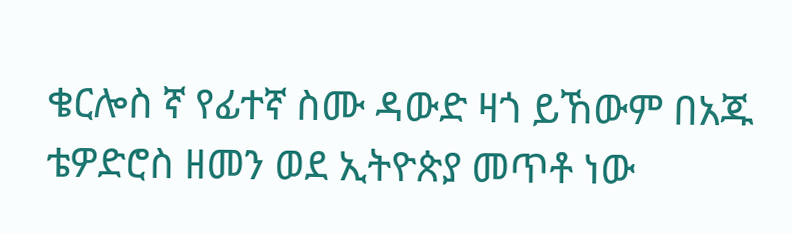ቄርሎስ ኛ የፊተኛ ስሙ ዳውድ ዛጎ ይኸውም በአጁ ቴዎድሮስ ዘመን ወደ ኢትዮጵያ መጥቶ ነው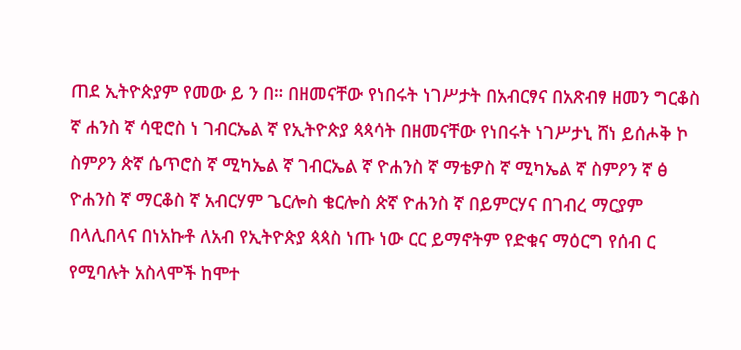ጠደ ኢትዮጵያም የመው ይ ን በ። በዘመናቸው የነበሩት ነገሥታት በአብርፃና በአጽብፃ ዘመን ግርቆስ ኛ ሐንስ ኛ ሳዊሮስ ነ ገብርኤል ኛ የኢትዮጵያ ጳጳሳት በዘመናቸው የነበሩት ነገሥታኒ ሸነ ይሰሖቅ ኮ ስምዖን ጵኛ ሴጥሮስ ኛ ሚካኤል ኛ ገብርኤል ኛ ዮሐንስ ኛ ማቴዎስ ኛ ሚካኤል ኛ ስምዖን ኛ ፅ ዮሐንስ ኛ ማርቆስ ኛ አብርሃም ጌርሎስ ቄርሎስ ጵኛ ዮሐንስ ኛ በይምርሃና በገብረ ማርያም በላሊበላና በነአኩቶ ለአብ የኢትዮጵያ ጳጳስ ነጡ ነው ርር ይማኖትም የድቁና ማዕርግ የሰብ ር የሚባሉት አስላሞች ከሞተ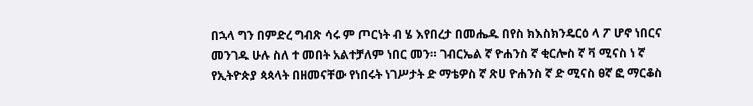በኋላ ግን በምድረ ግብጽ ሳሩ ም ጦርነት ብ ሄ እየበረታ በመሔዱ በየስ ክእስክንዴርዕ ላ ፖ ሆኖ ነበርና መንገዱ ሁሉ ስለ ተ መበት አልተቻለም ነበር መን። ገብርኤል ኛ ዮሐንስ ኛ ቂርሎስ ኛ ቫ ሚናስ ነ ኛ የኢትዮጵያ ጳጳላት በዘመናቸው የነበሩት ነገሥታት ድ ማቴዎስ ኛ ጽሀ ዮሐንስ ኛ ድ ሚናስ ፀኛ ፎ ማርቆስ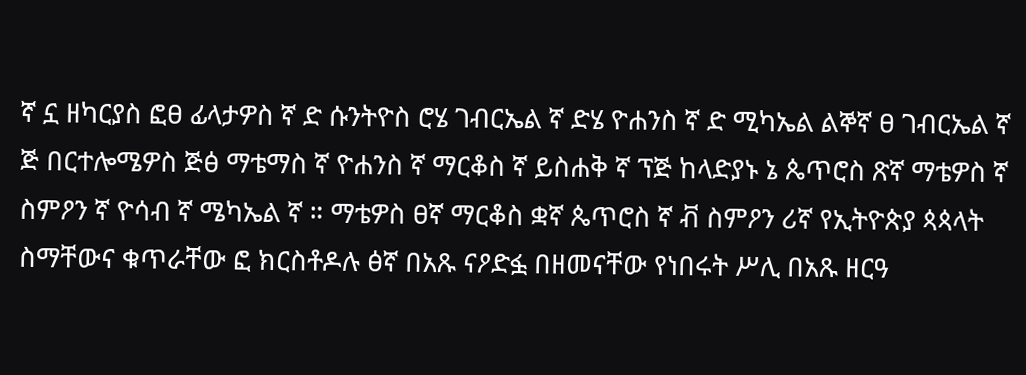ኛ ኗ ዘካርያስ ፎፀ ፊላታዎስ ኛ ድ ሱንትዮስ ሮሄ ገብርኤል ኛ ድሄ ዮሐንስ ኛ ድ ሚካኤል ልኞኛ ፀ ገብርኤል ኛ ጅ በርተሎሜዎስ ጅፅ ማቴማስ ኛ ዮሐንስ ኛ ማርቆስ ኛ ይስሐቅ ኛ ፕጅ ከላድያኑ ኔ ጴጥሮስ ጽኛ ማቴዎስ ኛ ስምዖን ኛ ዮሳብ ኛ ሜካኤል ኛ ። ማቴዎስ ፀኛ ማርቆስ ቋኛ ጴጥሮስ ኛ ቭ ስምዖን ሪኛ የኢትዮጵያ ጳጳላት ስማቸውና ቁጥራቸው ፎ ክርስቶዶሉ ፅኛ በአጹ ናዖድፏ በዘመናቸው የነበሩት ሥሊ በአጹ ዘርዓ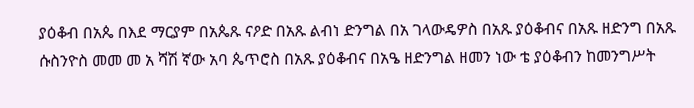ያዕቆብ በአጴ በእደ ማርያም በአጴጹ ናዖድ በአጹ ልብነ ድንግል በአ ገላውዴዎስ በአጹ ያዕቆብና በአጹ ዘድንግ በአጹ ሱስንዮስ መመ መ አ ሻሽ ኛው አባ ጴጥሮስ በአጹ ያዕቆብና በአዔ ዘድንግል ዘመን ነው ቴ ያዕቆብን ከመንግሥት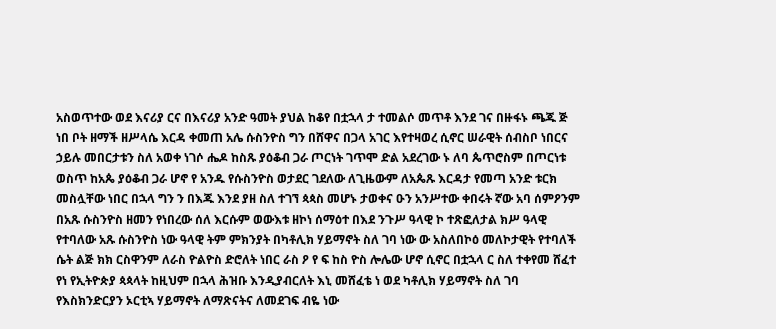አስወጥተው ወደ እናሪያ ርና በእናሪያ አንድ ዓመት ያህል ከቆየ በቷኋላ ታ ተመልሶ መጥቶ እንደ ገና በዙፋኑ ጫጁ ጅ ነበ ቦት ዘማች ዘሥላሴ እርዳ ቀመጠ አሌ ሱስንዮስ ግን በሸዋና በጋላ አገር እየተዛወረ ሲኖር ሠራዊት ሰብስቦ ነበርና ኃይሉ መበርታቱን ስለ አወቀ ነገሶ ሔዶ ከስጹ ያዕቆብ ጋራ ጦርነት ገጥሞ ድል አደረገው ኑ ለባ ጴጥሮስም በጦርነቱ ወስጥ ከአጴ ያዕቆብ ጋራ ሆኖ የ አንዱ የሱስንዮስ ወታደር ገደለው ለጊዜውም ለአጴጹ እርዳታ የመጣ አንድ ቱርክ መስሏቸው ነበር በኋላ ግን ን በእጁ እንደ ያዘ ስለ ተገኘ ጳጳስ መሆኑ ታወቀና ዑን አንሥተው ቀበሩት ኛው አባ ሰምዖንም በአጹ ሱስንዮስ ዘመን የነበረው ሰለ እርሱም ወውእቱ ዘኮነ ሰማዕተ በእደ ንጉሥ ዓላዊ ኮ ተጽፎለታል ክሥ ዓላዊ የተባለው አጹ ሱስንዮስ ነው ዓላዊ ትም ምክንያት በካቶሊክ ሃይማኖት ስለ ገባ ነው ው አስለበኮዕ መለኮታዊት የተባለች ሴት ልጅ ክክ ርስዋንም ለራስ ዮልዮስ ድሮለት ነበር ራስ ዖ የ ፍ ከስ ዮስ ሎሌው ሆኖ ሲኖር በቷኋላ ር ስለ ተቀየመ ሸፈተ የነ የኢትዮጵያ ጳጳላት ከዚህም በኋላ ሕዝቡ እንዲያብርለት እኒ መሸፈቴ ነ ወደ ካቶሊክ ሃይማኖት ስለ ገባ የእስክንድርያን ኦርቲኣ ሃይማኖት ለማጽናትና ለመደገፍ ብዬ ነው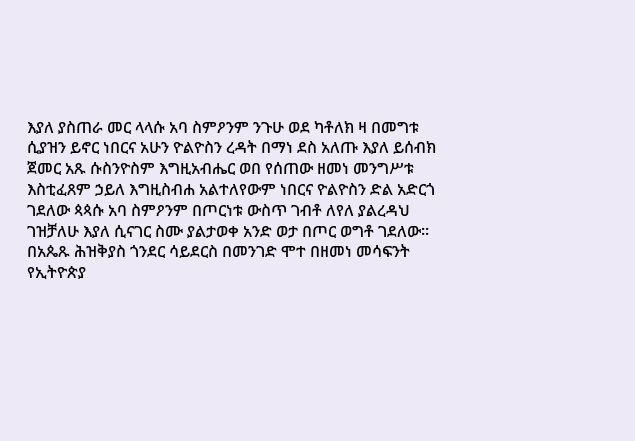እያለ ያስጠራ መር ላላሱ አባ ስምዖንም ንጉሁ ወደ ካቶለክ ዛ በመግቱ ሲያዝን ይኖር ነበርና አሁን ዮልዮስን ረዳት በማነ ደስ አለጡ እያለ ይሰብክ ጀመር አጹ ሱስንዮስም እግዚአብሔር ወበ የሰጠው ዘመነ መንግሥቱ እስቲፈጸም ኃይለ እግዚስብሐ አልተለየውም ነበርና ዮልዮስን ድል አድርጎ ገደለው ጳጳሱ አባ ስምዖንም በጦርነቱ ውስጥ ገብቶ ለየለ ያልረዳህ ገዝቻለሁ እያለ ሲናገር ስሙ ያልታወቀ አንድ ወታ በጦር ወግቶ ገደለው። በአጴጹ ሕዝቅያስ ጎንደር ሳይደርስ በመንገድ ሞተ በዘመነ መሳፍንት የኢትዮጵያ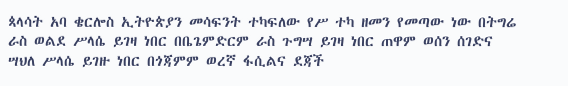ጳላሳት አባ ቄርሎስ ኢትዮጵያን መሳፍንት ተካፍለው የሥ ተካ ዘመን የመጣው ነው በትግሬ ራስ ወልደ ሥላሴ ይገዛ ነበር በቤጌምድርም ራስ ጉግሣ ይገዛ ነበር ጠዋም ወሰን ሰገድና ሣህለ ሥላሴ ይገዙ ነበር በጎጃምም ወረኛ ፋሲልና ደጃች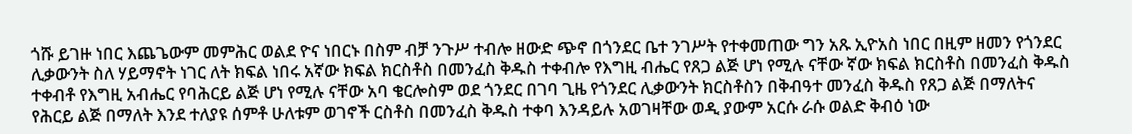ጎሹ ይገዙ ነበር እጨጌውም መምሕር ወልደ ዮና ነበርኑ በስም ብቻ ንጉሥ ተብሎ ዘውድ ጭኖ በጎንደር ቤተ ንገሥት የተቀመጠው ግን አጹ ኢዮአስ ነበር በዚም ዘመን የጎንደር ሊቃውንት ስለ ሃይማኖት ነገር ለት ክፍል ነበሩ አኛው ክፍል ክርስቶስ በመንፈስ ቅዱስ ተቀብሎ የእግዚ ብሔር የጸጋ ልጅ ሆነ የሚሉ ናቸው ኛው ክፍል ክርስቶስ በመንፈስ ቅዱስ ተቀብቶ የእግዚ አብሔር የባሕርይ ልጅ ሆነ የሚሉ ናቸው አባ ቄርሎስም ወደ ጎንደር በገባ ጊዜ የጎንደር ሊቃውንት ክርስቶስን በቅብዓተ መንፈስ ቅዱስ የጸጋ ልጅ በማለትና የሕርይ ልጅ በማለት እንደ ተለያዩ ሰምቶ ሁለቱም ወገኖች ርስቶስ በመንፈስ ቅዱስ ተቀባ እንዳይሉ አወገዛቸው ወዲ ያውም አርሱ ራሱ ወልድ ቅብዕ ነው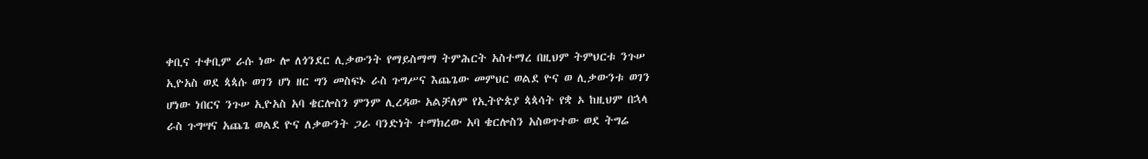ቀቢና ተቀቢም ራሱ ነው ሎ ለጎንደር ሊቃውንት የማይስማማ ትምሕርት አስተማረ በዚህም ትምህርቱ ንጉሠ ኢዮአስ ወደ ጳጳሱ ወገን ሆነ ዘር ግን መስፍኑ ራስ ጉግሥና እጨጌው መምህር ወልደ ዮና ወ ሊቃውንቱ ወገን ሆነው ነበርና ንጉሠ ኢዮአስ አባ ቄርሎስን ምንም ሊረዳው አልቻለም የኢትዮጵያ ጳጳሳት የቋ ኦ ከዚህም በኋላ ራስ ጉግሣና አጨጌ ወልደ ዮና ለቃውንት ጋራ ባንድነት ተማክረው አባ ቄርሎስን አስወጥተው ወደ ትግሬ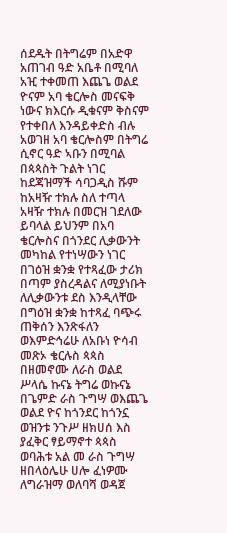ሰደዱት በትግሬም በአድዋ አጠገብ ዓድ አቤቶ በሚባለ አዢ ተቀመጠ እጨጌ ወልደ ዮናም አባ ቄርሎስ መናፍቅ ነውና ክእርሱ ዲቁናም ቅስናም የተቀበለ እንዳይቀድስ ብሉ አወገዘ አባ ቄርሎስም በትግሬ ሲኖር ዓድ ኣቡን በሚባል በጳጳስት ጉልት ነገር ከደጃዝማች ሳባጋዲስ ሹም ከአዛዥ ተክሉ ስለ ተጣላ አዛዥ ተክሉ በመርዝ ገደለው ይባላል ይህንም በአባ ቄርሎስና በጎንደር ሊቃውንት መካከል የተነሣውን ነገር በገዕዝ ቋንቋ የተጻፈው ታሪክ በጣም ያስረዳልና ለሚያነቡት ለሊቃውንቱ ደስ እንዲላቸው በግዕዝ ቋንቋ ከተጻፈ ባጭሩ ጠቅሰን እንጽፋለን ወእምድኅሬሁ ለአቡነ ዮሳብ መጽኦ ቄርሉስ ጳጳስ በዘመኖሙ ለራስ ወልደ ሥላሴ ኩናኔ ትግሬ ወኩናኔ በጌምድ ራስ ጉግሣ ወእጨጌ ወልደ ዮና ከጎንደር ከጎንኗ ወዝንቱ ንጉሥ ዘክሀሰ እስ ያፈቅር ፃይማኖተ ጳጳስ ወባሕቱ አል መ ራስ ጉግሣ ዘበላዕሌሁ ሀሎ ፈነዎሙ ለግራዝማ ወለባሻ ወዳጀ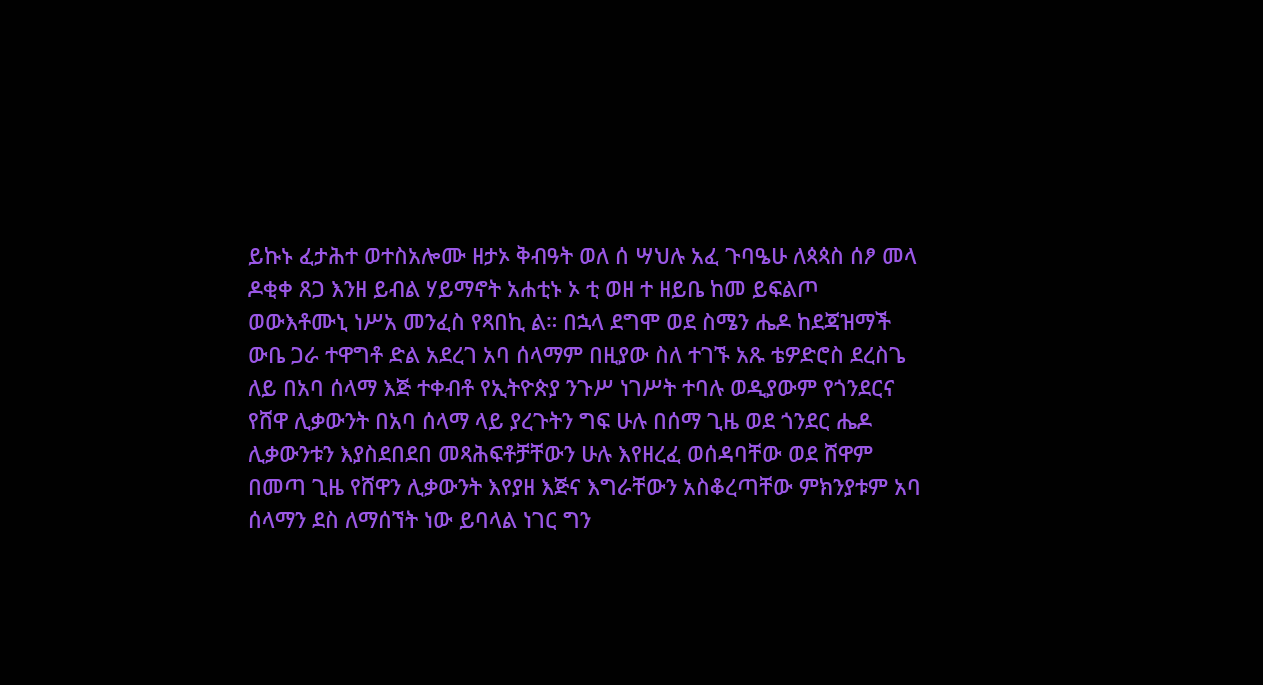ይኩኑ ፈታሕተ ወተስአሎሙ ዘታኦ ቅብዓት ወለ ሰ ሣህሉ አፈ ጉባዔሁ ለጳጳስ ሰፆ መላ ዶቂቀ ጸጋ እንዘ ይብል ሃይማኖት አሐቲኑ ኦ ቲ ወዘ ተ ዘይቤ ከመ ይፍልጦ ወውእቶሙኒ ነሥአ መንፈስ የጻበኪ ል። በኋላ ደግሞ ወደ ስሜን ሔዶ ከደጃዝማች ውቤ ጋራ ተዋግቶ ድል አደረገ አባ ሰላማም በዚያው ስለ ተገኙ አጹ ቴዎድሮስ ደረስጌ ለይ በአባ ሰላማ እጅ ተቀብቶ የኢትዮጵያ ንጉሥ ነገሥት ተባሉ ወዲያውም የጎንደርና የሸዋ ሊቃውንት በአባ ሰላማ ላይ ያረጉትን ግፍ ሁሉ በሰማ ጊዜ ወደ ጎንደር ሔዶ ሊቃውንቱን እያስደበደበ መጻሕፍቶቻቸውን ሁሉ እየዘረፈ ወሰዳባቸው ወደ ሸዋም በመጣ ጊዜ የሸዋን ሊቃውንት እየያዘ እጅና እግራቸውን አስቆረጣቸው ምክንያቱም አባ ሰላማን ደስ ለማሰኘት ነው ይባላል ነገር ግን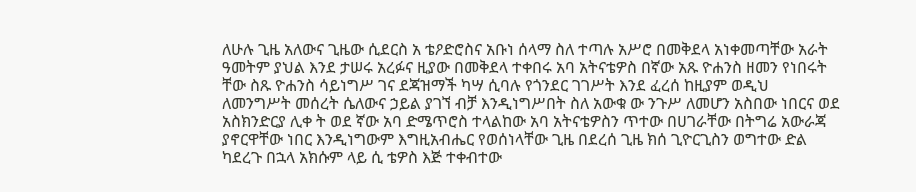ለሁሉ ጊዜ አለውና ጊዜው ሲደርስ አ ቴዖድሮስና አቡነ ሰላማ ስለ ተጣሉ አሥሮ በመቅደላ አነቀመጣቸው አራት ዓመትም ያህል እንደ ታሠሩ አረፉና ዚያው በመቅደላ ተቀበሩ አባ አትናቴዎስ በኛው አጹ ዮሐንስ ዘመን የነበሩት ቸው ስጹ ዮሐንስ ሳይነግሥ ገና ደጃዝማች ካሣ ሲባሉ የጎንደር ገገሥት እንደ ፈረሰ ከዚያም ወዲህ ለመንግሥት መሰረት ሴለውና ኃይል ያገኘ ብቻ እንዲነግሥበት ስለ አውቁ ው ንጉሥ ለመሆን አስበው ነበርና ወደ አስክንድርያ ሊቀ ት ወደ ኛው አባ ድሜጥሮስ ተላልከው አባ አትናቴዎስን ጥተው በሀገራቸው በትግሬ አውራጃ ያኖርዋቸው ነበር እንዲነግውም እግዚአብሔር የወሰነላቸው ጊዜ በደረሰ ጊዜ ክሰ ጊዮርጊስን ወግተው ድል ካደረጉ በኋላ አክሱም ላይ ሲ ቴዎስ እጅ ተቀብተው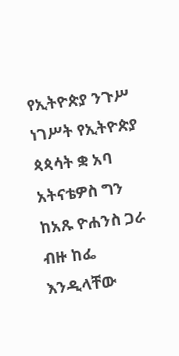የኢትዮጵያ ንጉሥ ነገሥት የኢትዮጵያ ጳጳሳት ቋ አባ አትናቴዎስ ግን ከአጹ ዮሐንስ ጋራ ብዙ ከፌ እንዲላቸው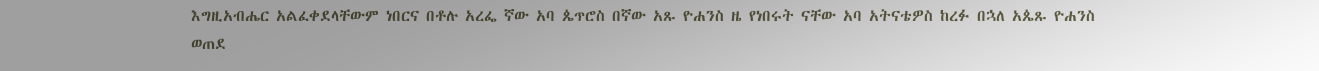እግዚአብሔር አልፈቀደላቸውም ነበርና በቶሉ አረፌ ኛው አባ ጴጥሮስ በኛው አጹ ዮሐንስ ዜ የነበሩት ናቸው አባ አትናቴዎስ ከረፉ በኋለ አጴጹ ዮሐንስ ወጠደ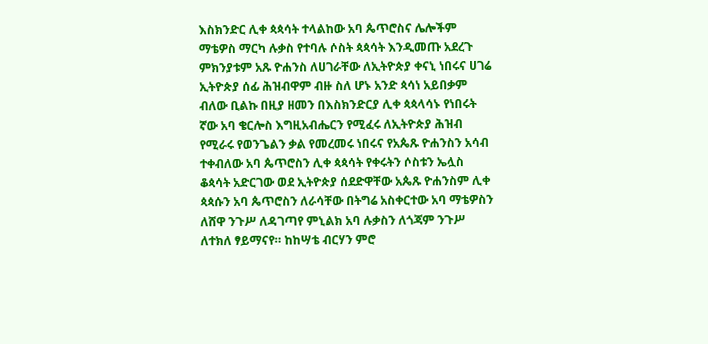እስክንድር ሊቀ ጳጳሳት ተላልከው አባ ጴጥሮስና ሌሎችም ማቴዎስ ማርካ ሉቃስ የተባሉ ሶስት ጳጳሳት እንዲመጡ አደረጉ ምክንያቱም አጹ ዮሐንስ ለሀገራቸው ለኢትዮጵያ ቀናኒ ነበሩና ሀገሬ ኢትዮጵያ ሰፊ ሕዝብዋም ብዙ ስለ ሆኑ አንድ ጳሳነ አይበቃም ብለው ቢልኩ በዚያ ዘመን በእስክንድርያ ሊቀ ጳጳላሳኑ የነበሩት ኛው አባ ቄርሎስ እግዚአብሔርን የሚፈሩ ለኢትዮጵያ ሕዝብ የሚራሩ የወንጌልን ቃል የመረመሩ ነበሩና የአጴጹ ዮሐንስን አሳብ ተቀብለው አባ ጴጥሮስን ሊቀ ጳጳሳት የቀሩትን ሶስቱን ኤሏስ ቆጳሳት አድርገው ወደ ኢትዮጵያ ሰደድዋቸው አጴጹ ዮሐንስም ሊቀ ጳጳሱን አባ ጴጥሮስን ለራሳቸው በትግሬ አስቀርተው አባ ማቴዎስን ለሸዋ ንጉሥ ለዳገጣየ ምኒልክ አባ ሉቃስን ለጎጃም ንጉሥ ለተክለ ፃይማናየ። ከከሣቴ ብርሃን ምሮ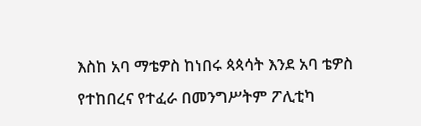እስከ አባ ማቴዎስ ከነበሩ ጳጳሳት እንደ አባ ቴዎስ የተከበረና የተፈራ በመንግሥትም ፖሊቲካ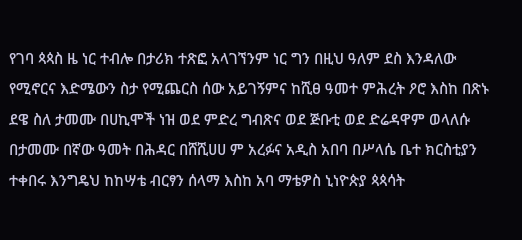የገባ ጳጳስ ዜ ነር ተብሎ በታሪክ ተጽፎ አላገኘንም ነር ግን በዚህ ዓለም ደስ እንዳለው የሚኖርና እድሜውን ስታ የሚጨርስ ሰው አይገኝምና ከሺፀ ዓመተ ምሕረት ዖሮ እስከ በጽኑ ደዌ ስለ ታመሙ በሀኪሞች ነዝ ወደ ምድረ ግብጽና ወደ ጅቡቲ ወደ ድሬዳዋም ወላለሱ በታመሙ በኛው ዓመት በሕዳር በሸሺሀሀ ም አረፉና አዲስ አበባ በሥላሴ ቤተ ክርስቲያን ተቀበሩ እንግዴህ ከከሣቴ ብርፃን ሰላማ እስከ አባ ማቴዎስ ኒነዮጵያ ጳጳሳት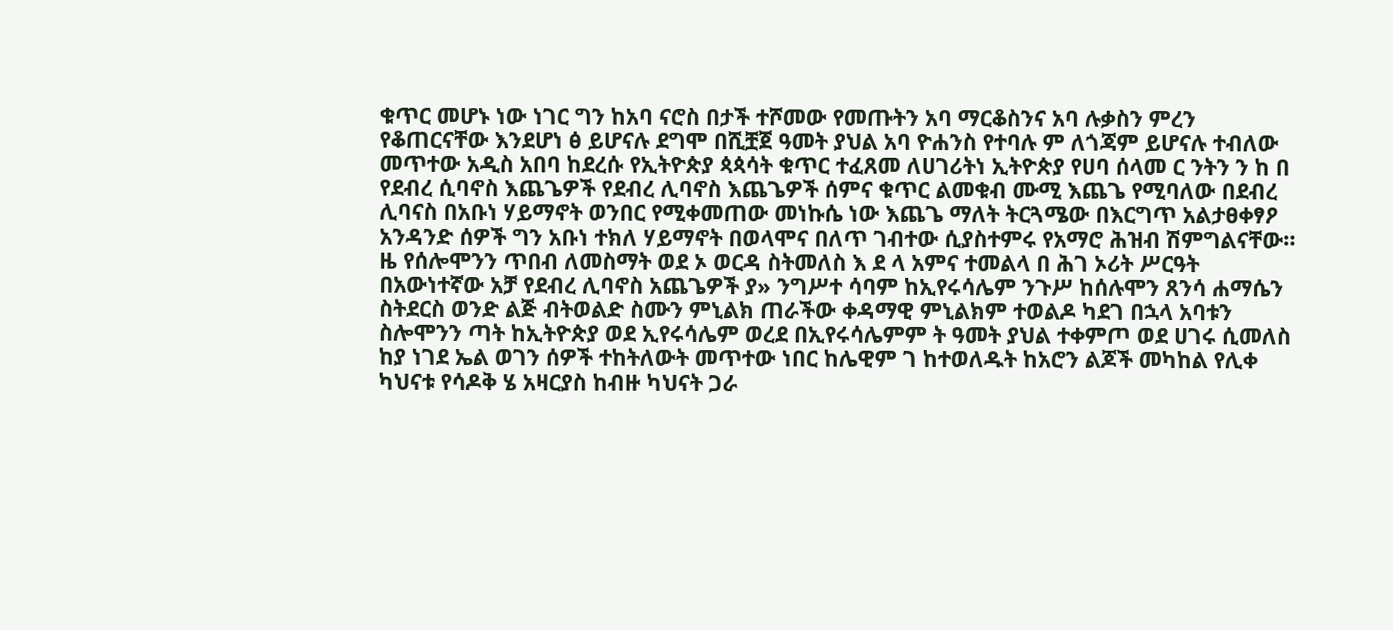ቁጥር መሆኑ ነው ነገር ግን ከአባ ናሮስ በታች ተሾመው የመጡትን አባ ማርቆስንና አባ ሉቃስን ምረን የቆጠርናቸው እንደሆነ ፅ ይሆናሉ ደግሞ በሺቿጀ ዓመት ያህል አባ ዮሐንስ የተባሉ ም ለጎጃም ይሆናሉ ተብለው መጥተው አዲስ አበባ ከደረሱ የኢትዮጵያ ጳጳሳት ቁጥር ተፈጸመ ለሀገሪትነ ኢትዮጵያ የሀባ ሰላመ ር ንትን ን ከ በ የደብረ ሲባኖስ እጨጌዎች የደብረ ሊባኖስ እጨጌዎች ሰምና ቁጥር ልመቁብ ሙሚ እጨጌ የሚባለው በደብረ ሊባናስ በአቡነ ሃይማኖት ወንበር የሚቀመጠው መነኩሴ ነው እጨጌ ማለት ትርጓሜው በእርግጥ አልታፀቀፃዖ አንዳንድ ሰዎች ግን አቡነ ተክለ ሃይማኖት በወላሞና በለጥ ገብተው ሲያስተምሩ የአማሮ ሕዝብ ሽምግልናቸው። ዜ የሰሎሞንን ጥበብ ለመስማት ወደ ኦ ወርዳ ስትመለስ እ ደ ላ አምና ተመልላ በ ሕገ ኦሪት ሥርዓት በአውነተኛው አቻ የደብረ ሊባኖስ አጨጌዎች ያ» ንግሥተ ሳባም ከኢየሩሳሌም ንጉሥ ከሰሉሞን ጸንሳ ሐማሴን ስትደርስ ወንድ ልጅ ብትወልድ ስሙን ምኒልክ ጠራችው ቀዳማዊ ምኒልክም ተወልዶ ካደገ በኋላ አባቱን ስሎሞንን ጣት ከኢትዮጵያ ወደ ኢየሩሳሌም ወረደ በኢየሩሳሌምም ት ዓመት ያህል ተቀምጦ ወደ ሀገሩ ሲመለስ ከያ ነገደ ኤል ወገን ሰዎች ተከትለውት መጥተው ነበር ከሌዊም ገ ከተወለዱት ከአሮን ልጆች መካከል የሊቀ ካህናቱ የሳዶቅ ሄ አዛርያስ ከብዙ ካህናት ጋራ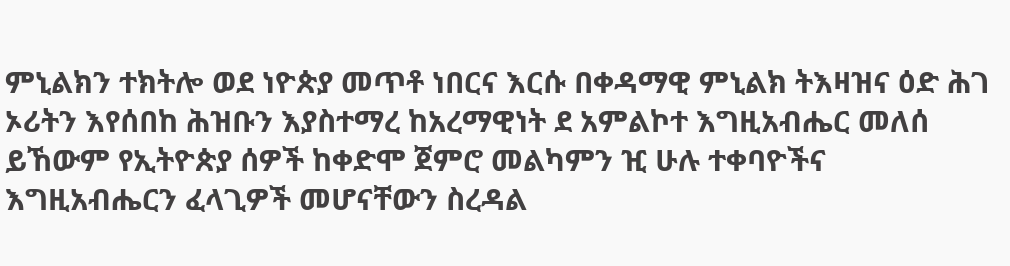ምኒልክን ተክትሎ ወደ ነዮጵያ መጥቶ ነበርና እርሱ በቀዳማዊ ምኒልክ ትእዛዝና ዕድ ሕገ ኦሪትን እየሰበከ ሕዝቡን እያስተማረ ከአረማዊነት ደ አምልኮተ እግዚአብሔር መለሰ ይኸውም የኢትዮጵያ ሰዎች ከቀድሞ ጀምሮ መልካምን ዢ ሁሉ ተቀባዮችና እግዚአብሔርን ፈላጊዎች መሆናቸውን ስረዳል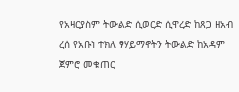የአዛርያስም ትውልድ ሲወርድ ሲዋረድ ከጸጋ ዘአብ ረሰ የአቡነ ተክለ ፃሃይማኖትን ትውልድ ከአዳም ጀምሮ መቁጠር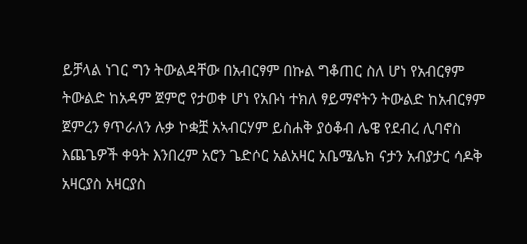ይቻላል ነገር ግን ትውልዳቸው በአብርፃም በኩል ግቆጠር ስለ ሆነ የአብርፃም ትውልድ ከአዳም ጀምሮ የታወቀ ሆነ የአቡነ ተክለ ፃይማኖትን ትውልድ ከአብርፃም ጀምረን ፃጥራለን ሉቃ ኮቋቿ አኣብርሃም ይስሐቅ ያዕቆብ ሌዌ የደብረ ሊባኖስ እጨጌዎች ቀዓት እንበረም አሮን ጌድሶር አልአዛር አቤሜሌክ ናታን አብያታር ሳዶቅ አዛርያስ አዛርያስ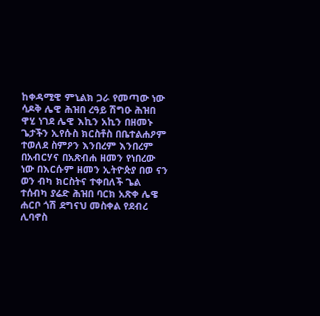ከቀዳሚዊ ምኒልክ ጋራ የመጣው ነው ሳዶቅ ሌዊ ሕዝበ ረዓይ ሽግዑ ሕዝበ ዋሂ ነገደ ሌዊ እኪን አኪን በዘመኑ ጌታችን ኢየሱስ ክርስቶስ በቤተልሐዖም ተወለደ ስምዖን እንበረም እንበረም በአብርሃና በአጽብሐ ዘመን የነበረው ነው በእርሱም ዘመን ኢትዮጵያ በወ ናን ወን ብካ ክርስትና ተቀበለች ጌል ተሰብካ ያሬድ ሕዝበ ባርክ አጽቀ ሌዌ ሐርቦ ጎሽ ደግናህ መስቀል የደብረ ሊባኖስ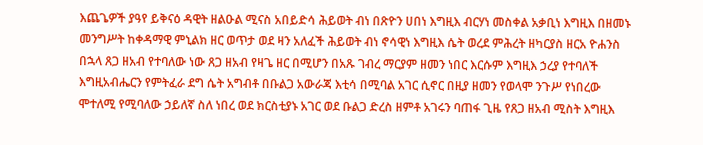እጨጌዎች ያዓየ ይቅናዕ ዳዊት ዘልዑል ሚናስ አበይድሳ ሕይወት ብነ በጽዮን ሀበነ እግዚእ ብርሃነ መስቀል አቃቢነ እግዚእ በዘመኑ መንግሥት ከቀዳማዊ ምኒልክ ዘር ወጥታ ወደ ዛን አለፈች ሕይወት ብነ ኖሳዊነ እግዚእ ሴት ወረደ ምሕረት ዘካርያስ ዘርአ ዮሐንስ በኋላ ጸጋ ዘአብ የተባለው ነው ጸጋ ዘአብ የዛጌ ዘር በሚሆን በአጹ ገብረ ማርያም ዘመን ነበር እርሱም እግዚእ ኃረያ የተባለች እግዚአብሔርን የምትፈራ ደግ ሴት አግብቶ በቡልጋ አውራጃ እቲሳ በሚባል አገር ሲኖር በዚያ ዘመን የወላሞ ንጉሥ የነበረው ሞተለሚ የሚባለው ኃይለኛ ስለ ነበረ ወደ ክርስቲያኑ አገር ወደ ቡልጋ ድረስ ዘምቶ አገሩን ባጠፋ ጊዜ የጸጋ ዘአብ ሚስት እግዚእ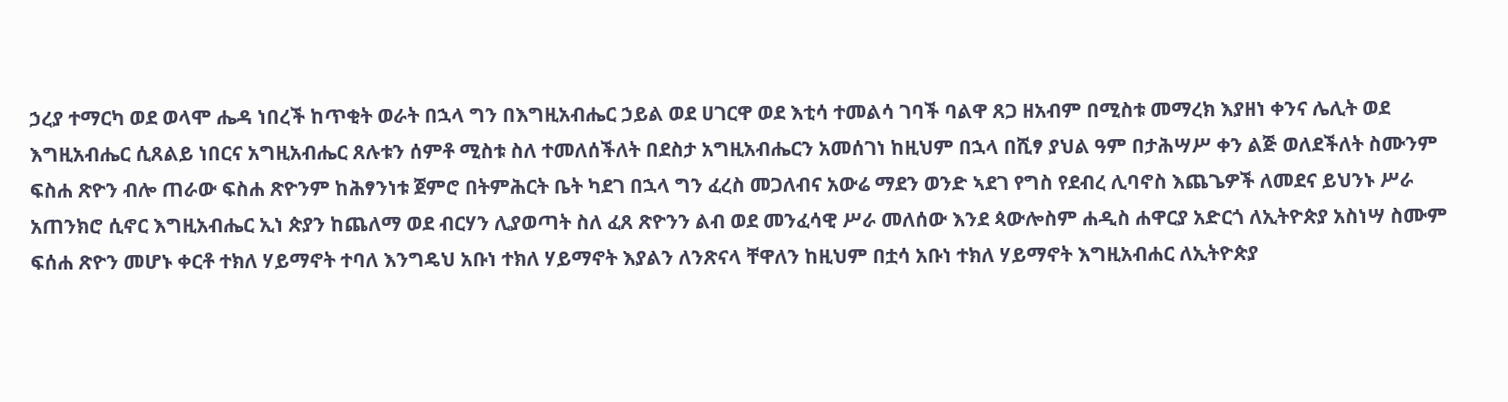ኃረያ ተማርካ ወደ ወላሞ ሔዳ ነበረች ከጥቂት ወራት በኋላ ግን በእግዚአብሔር ኃይል ወደ ሀገርዋ ወደ እቲሳ ተመልሳ ገባች ባልዋ ጸጋ ዘአብም በሚስቱ መማረክ እያዘነ ቀንና ሌሊት ወደ እግዚአብሔር ሲጸልይ ነበርና አግዚአብሔር ጸሉቱን ሰምቶ ሚስቱ ስለ ተመለሰችለት በደስታ አግዚአብሔርን አመሰገነ ከዚህም በኋላ በሺፃ ያህል ዓም በታሕሣሥ ቀን ልጅ ወለደችለት ስሙንም ፍስሐ ጽዮን ብሎ ጠራው ፍስሐ ጽዮንም ከሕፃንነቱ ጀምሮ በትምሕርት ቤት ካደገ በኋላ ግን ፈረስ መጋለብና አውሬ ማደን ወንድ ኣደገ የግስ የደብረ ሊባኖስ እጨጌዎች ለመደና ይህንኑ ሥራ አጠንክሮ ሲኖር እግዚአብሔር ኢነ ጵያን ከጨለማ ወደ ብርሃን ሊያወጣት ስለ ፈጸ ጽዮንን ልብ ወደ መንፈሳዊ ሥራ መለሰው እንደ ጳውሎስም ሐዲስ ሐዋርያ አድርጎ ለኢትዮጵያ አስነሣ ስሙም ፍሰሐ ጽዮን መሆኑ ቀርቶ ተክለ ሃይማኖት ተባለ እንግዴህ አቡነ ተክለ ሃይማኖት እያልን ለንጽናላ ቸዋለን ከዚህም በቷሳ አቡነ ተክለ ሃይማኖት እግዚአብሐር ለኢትዮጵያ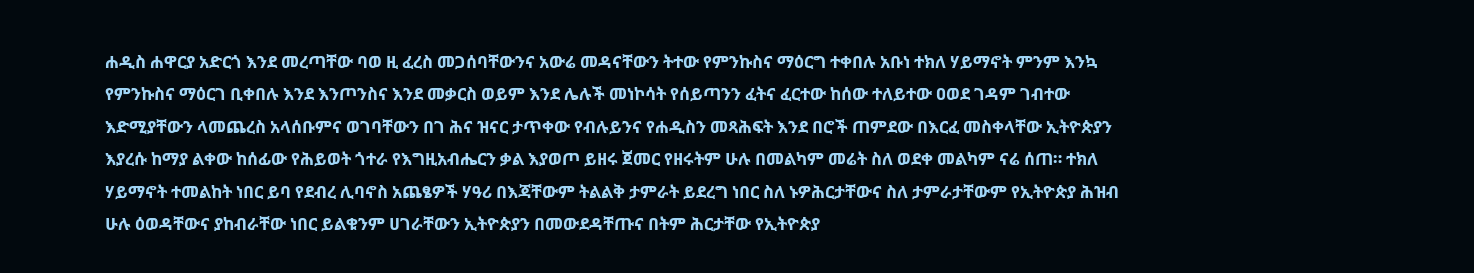ሐዲስ ሐዋርያ አድርጎ እንደ መረጣቸው ባወ ዚ ፈረስ መጋሰባቸውንና አውሬ መዳናቸውን ትተው የምንኩስና ማዕርግ ተቀበሉ አቡነ ተክለ ሃይማኖት ምንም እንኳ የምንኩስና ማዕርገ ቢቀበሉ እንደ እንጦንስና እንደ መቃርስ ወይም እንደ ሌሉች መነኮሳት የሰይጣንን ፈትና ፈርተው ከሰው ተለይተው ዐወደ ገዳም ገብተው እድሚያቸውን ላመጨረስ አላሰቡምና ወገባቸውን በገ ሕና ዝናር ታጥቀው የብሉይንና የሐዲስን መጻሕፍት እንደ በሮች ጠምደው በእርፈ መስቀላቸው ኢትዮጵያን እያረሱ ከማያ ልቀው ከሰፊው የሕይወት ጎተራ የእግዚአብሔርን ቃል እያወጦ ይዘሩ ጀመር የዘሩትም ሁሉ በመልካም መሬት ስለ ወደቀ መልካም ናሬ ሰጠ። ተክለ ሃይማኖት ተመልከት ነበር ይባ የደብረ ሊባኖስ አጨፄዎች ሃዓሪ በእጃቸውም ትልልቅ ታምራት ይደረግ ነበር ስለ ኑዎሕርታቸውና ስለ ታምራታቸውም የኢትዮጵያ ሕዝብ ሁሉ ዕወዳቸውና ያከብራቸው ነበር ይልቁንም ሀገራቸውን ኢትዮጵያን በመውደዳቸጡና በትም ሕርታቸው የኢትዮጵያ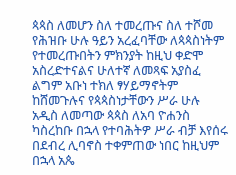ጳጳስ ለመሆን ስለ ተመረጡና ስለ ተሾመ የሕዝቡ ሁሉ ዓይን አረፈባቸው ለጳጳስነትም የተመረጡበትን ምክንያት ከዚህ ቀድሞ አስረድተናልና ሁለተኛ ለመጻፍ አያስፈ ልግም አቡነ ተክለ ፃሃይማኖትም ከሸመጉሉና የጳጳስነታቸውን ሥራ ሁሉ አዲስ ለመጣው ጳጳስ ለአባ ዮሐንስ ካስረከቡ በኋላ የተባሕትዎ ሥራ ብቻ እየሰሩ በደብረ ሊባኖስ ተቀምጠው ነበር ከዚህም በኋላ አጴ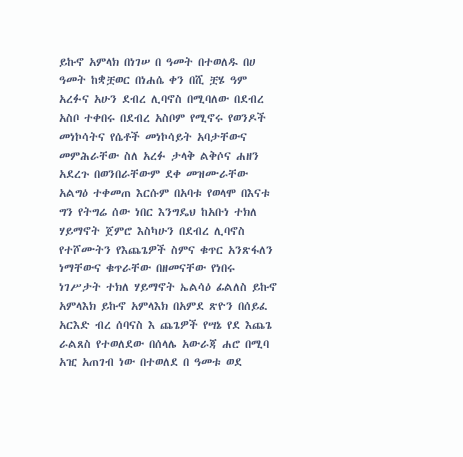ይኩኖ አምላክ በነገሠ በ ዓመት በተወለዱ በሀ ዓመት ከቋቿወር በነሐሴ ቀን በሺ ቿሄ ዓም አረፉና አሁን ደብረ ሊባኖስ በሚባለው በደብረ አስቦ ተቀበሩ በደብረ አስቦም የሚኖሩ የወንዶች መነኮሳትና የሴቶች መነኮሳይት አባታቸውና መምሕራቸው ስለ አረፉ ታላቅ ልቅሶና ሐዘን አደረጉ በወንበራቸውም ደቀ መዝሙራቸው አልግዕ ተቀመጠ እርሱም በአባቱ የወላሞ በእናቱ ግን የትግሬ ሰው ነበር እንግዴህ ከአቡነ ተክለ ሃይማኖት ጀምሮ እስካሁን በደብረ ሊባኖስ የተሾሙትን የእጨጌዎች ስምና ቁጥር አንጽፋለን ነማቸውና ቁጥራቸው በዘመናቸው የነበሩ ነገሥታት ተክለ ሃይማኖት ኤልሳዕ ፊልለስ ይኩኖ አምላእክ ይኩኖ አምላእክ በአምደ ጽዮን በሰይፈ አርእድ ብረ ሰባናስ እ ጨጌዎች የሣኔ የደ እጨጌ ራልጸስ የተወለደው በሰላሌ አውራጃ ሐሮ በሚባ አዢ አጠገብ ነው በተወለደ በ ዓመቱ ወደ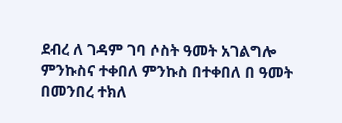ደብረ ለ ገዳም ገባ ሶስት ዓመት አገልግሎ ምንኩስና ተቀበለ ምንኩስ በተቀበለ በ ዓመት በመንበረ ተክለ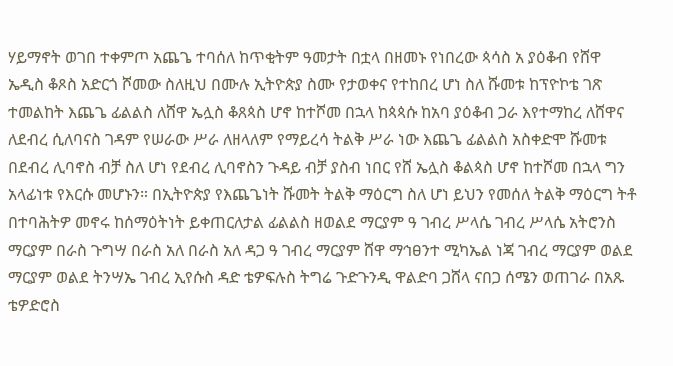ሃይማኖት ወገበ ተቀምጦ አጨጌ ተባሰለ ከጥቂትም ዓመታት በቷላ በዘመኑ የነበረው ጳሳስ አ ያዕቆብ የሸዋ ኤዲስ ቆጾስ አድርጎ ሾመው ስለዚህ በሙሉ ኢትዮጵያ ስሙ የታወቀና የተከበረ ሆነ ስለ ሹመቱ ከፕዮኮቴ ገጽ ተመልከት እጨጌ ፊልልስ ለሸዋ ኤሏስ ቆጸጳስ ሆኖ ከተሾመ በኋላ ከጳጳሱ ከአባ ያዕቆብ ጋራ እየተማከረ ለሸዋና ለደብረ ሲለባናስ ገዳም የሠራው ሥራ ለዘላለም የማይረሳ ትልቅ ሥራ ነው እጨጌ ፊልልስ አስቀድሞ ሹመቱ በደብረ ሊባኖስ ብቻ ስለ ሆነ የደብረ ሊባኖስን ጉዳይ ብቻ ያስብ ነበር የሸ ኤሏስ ቆልጳስ ሆኖ ከተሾመ በኋላ ግን አላፊነቱ የእርሱ መሆኑን። በኢትዮጵያ የእጨጌነት ሹመት ትልቅ ማዕርግ ስለ ሆነ ይህን የመሰለ ትልቅ ማዕርግ ትቶ በተባሕትዎ መኖሩ ከሰማዕትነት ይቀጠርለታል ፊልልስ ዘወልደ ማርያም ዓ ገብረ ሥላሴ ገብረ ሥላሴ አትሮንስ ማርያም በራስ ጉግሣ በራስ አለ በራስ አለ ዳጋ ዓ ገብረ ማርያም ሸዋ ማኅፀንተ ሚካኤል ነጃ ገብረ ማርያም ወልደ ማርያም ወልደ ትንሣኤ ገብረ ኢየሱስ ዳድ ቴዎፍሉስ ትግሬ ጉድጉንዲ ዋልድባ ጋሸላ ናበጋ ሰሜን ወጠገራ በአጹ ቴዎድሮስ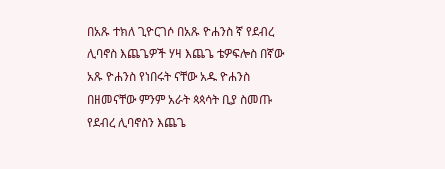በአጹ ተክለ ጊዮርገሶ በአጹ ዮሐንስ ኛ የደብረ ሊባኖስ እጨጌዎች ሃዛ እጨጌ ቴዎፍሎስ በኛው አጹ ዮሐንስ የነበሩት ናቸው አዱ ዮሐንስ በዘመናቸው ምንም አራት ጳጳሳት ቢያ ስመጡ የደብረ ሊባኖስን እጨጌ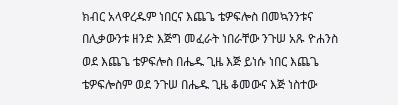ክብር አላዋረዱም ነበርና እጨጌ ቴዎፍሎስ በመኳንንቱና በሊቃውንቱ ዘንድ እጅግ መፈራት ነበራቸው ንጉሠ አጹ ዮሐንስ ወደ እጨጌ ቴዎፍሎስ በሔዱ ጊዜ እጅ ይነሱ ነበር እጨጌ ቴዎፍሎስም ወደ ንጉሠ በሔዱ ጊዜ ቆመውና እጅ ነስተው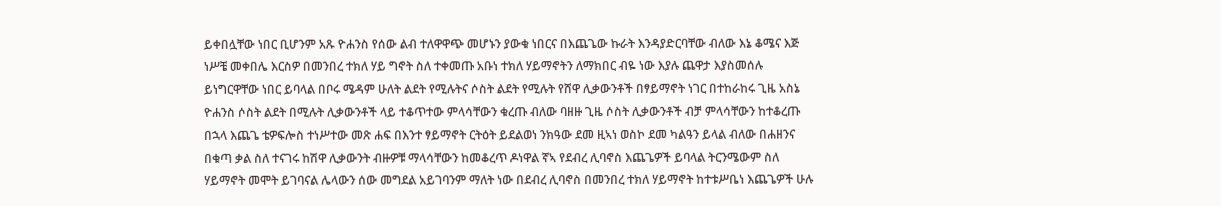ይቀበሏቸው ነበር ቢሆንም አጹ ዮሐንስ የሰው ልብ ተለዋዋጭ መሆኑን ያውቁ ነበርና በእጨጌው ኩራት እንዳያድርባቸው ብለው እኔ ቆሜና እጅ ነሥቼ መቀበሌ እርስዎ በመንበረ ተክለ ሃይ ግኖት ስለ ተቀመጡ አቡነ ተክለ ሃይማኖትን ለማክበር ብዬ ነው እያሉ ጨዋታ እያስመሰሉ ይነግርዋቸው ነበር ይባላል በቦሩ ሜዳም ሁለት ልደት የሚሉትና ሶስት ልደት የሚሉት የሸዋ ሊቃውንቶች በፃይማኖት ነገር በተከራከሩ ጊዜ አስኔ ዮሐንስ ሶስት ልደት በሚሉት ሊቃውንቶች ላይ ተቆጥተው ምላሳቸውን ቁረጡ ብለው ባዘዙ ጊዜ ሶስት ሊቃውንቶች ብቻ ምላሳቸውን ከተቆረጡ በኋላ እጨጌ ቴዎፍሎስ ተነሥተው መጽ ሐፍ በእንተ ፃይማኖት ርትዕት ይደልወነ ንክዓው ደመ ዚኣነ ወስኮ ደመ ካልዓን ይላል ብለው በሐዘንና በቁጣ ቃል ስለ ተናገሩ ከሽዋ ሊቃውንት ብዙዎቹ ማላሳቸውን ከመቆረጥ ዶነዋል ኛኣ የደብረ ሊባኖስ እጨጌዎች ይባላል ትርንሜውም ስለ ሃይማኖት መሞት ይገባናል ሌላውን ሰው መግደል አይገባንም ማለት ነው በደብረ ሊባኖስ በመንበረ ተክለ ሃይማኖት ከተቱሥቤነ እጨጌዎች ሁሉ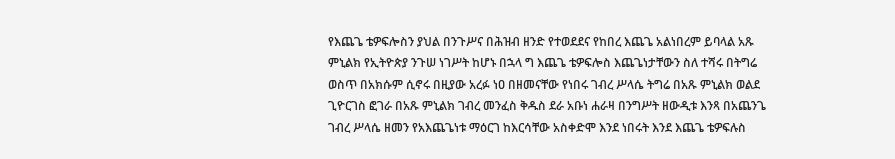የእጨጌ ቴዎፍሎስን ያህል በንጉሥና በሕዝብ ዘንድ የተወደደና የከበረ እጨጌ አልነበረም ይባላል አጹ ምኒልክ የኢትዮጵያ ንጉሠ ነገሥት ከሆኑ በኋላ ግ እጨጌ ቴዎፍሎስ እጨጌነታቸውን ስለ ተሻሩ በትግሬ ወስጥ በአክሱም ሲኖሩ በዚያው አረፉ ነዐ በዘመናቸው የነበሩ ገብረ ሥላሴ ትግሬ በአጹ ምኒልክ ወልደ ጊዮርገስ ፎገራ በአጹ ምኒልክ ገብረ መንፈስ ቅዱስ ደራ አቡነ ሐራዛ በንግሥት ዘውዲቱ እንጻ በአጨንጌ ገብረ ሥላሴ ዘመን የአእጨጌነቱ ማዕርገ ከእርሳቸው አስቀድሞ እንደ ነበሩት እንደ እጨጌ ቴዎፍሉስ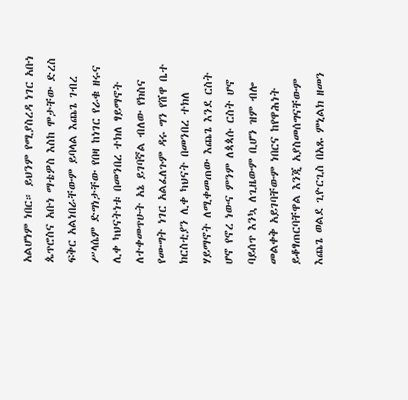አልሆነም ነበር። ይህንም የሚያስረዳ ነገር አቡነ ጴጥሮስና አቡነ ማቴዎስ እስከ ሞታቸው ድረስ ፍቅር አልነበራቸውም ይባላል እጨጌ ገብረ ሥላሴም ድግነታቸው የበዛ ከነገር የራቁ ዘሩና ሊቀ ካህናትነቱ በመንበረ ተክለ ፃይማኖት ለተቀመጥሁት አኔ ይገባኛል ብለው የክስና የሙግት ነገር አልፈለጉም ዳሩ ግን የሸዋ ቤተ ክርስቲያን ሊቀ ካህናት በመንበረ ተክለ ሃይማኖት ለሚቀመጠው እጨጌ እንደ ርስት ሆኖ የኖረ ነውና ምንም ለጳጳሱ ርስት ሆኖ ባይሰጥ እንኳ ለጊዜውም ቢሆን ዝም ብሎ መልቀቅ አይገባቸውም ነበርና ከየዋሕነት ይቆፃጠርባቸዋል እንጂ አያስመሰግናቸውም እጨጌ ወልደ ጊዮርጊስ በአጹ ምኒልክ ዘመን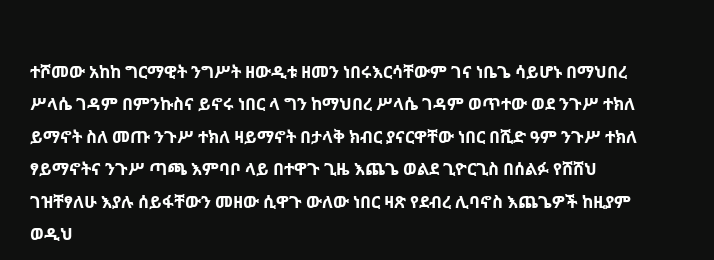ተሾመው አከከ ግርማዊት ንግሥት ዘውዲቱ ዘመን ነበሩእርሳቸውም ገና ነቤጌ ሳይሆኑ በማህበረ ሥላሴ ገዳም በምንኩስና ይኖሩ ነበር ላ ግን ከማህበረ ሥላሴ ገዳም ወጥተው ወደ ንጉሥ ተክለ ይማኖት ስለ መጡ ንጉሥ ተክለ ዛይማኖት በታላቅ ክብር ያናርዋቸው ነበር በሺድ ዓም ንጉሥ ተክለ ፃይማኖትና ንጉሥ ጣጫ እምባቦ ላይ በተዋጉ ጊዜ እጨጌ ወልደ ጊዮርጊስ በሰልፉ የሸሸህ ገዝቸፃለሁ እያሉ ሰይፋቸውን መዘው ሲዋጉ ውለው ነበር ዛጽ የደብረ ሊባኖስ እጨጌዎች ከዚያም ወዲህ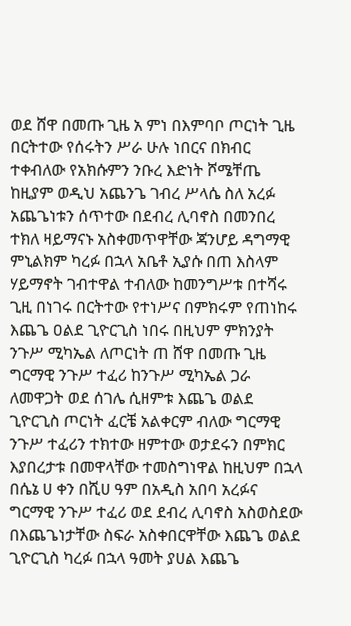ወደ ሸዋ በመጡ ጊዜ አ ምነ በእምባቦ ጦርነት ጊዜ በርትተው የሰሩትን ሥራ ሁሉ ነበርና በክብር ተቀብለው የአክሱምን ንቡረ እድነት ሾሜቸጤ ከዚያም ወዲህ አጨንጌ ገብረ ሥላሴ ስለ አረፉ አጨጌነቱን ሰጥተው በደብረ ሊባኖስ በመንበረ ተክለ ዛይማናኑ አስቀመጥዋቸው ጃንሆይ ዳግማዊ ምኒልክም ካረፉ በኋላ አቤቶ ኢያሱ በጠ እስላም ሃይማኖት ገብተዋል ተብለው ከመንግሥቱ በተሻሩ ጊዚ በነገሩ በርትተው የተነሥና በምክሩም የጠነከሩ እጨጌ ዐልደ ጊዮርጊስ ነበሩ በዚህም ምክንያት ንጉሥ ሚካኤል ለጦርነት ጠ ሸዋ በመጡ ጊዜ ግርማዊ ንጉሥ ተፈሪ ከንጉሥ ሚካኤል ጋራ ለመዋጋት ወደ ሰገሌ ሲዘምቱ እጨጌ ወልደ ጊዮርጊስ ጦርነት ፈርቼ አልቀርም ብለው ግርማዊ ንጉሥ ተፈሪን ተክተው ዘምተው ወታደሩን በምክር እያበረታቱ በመዋላቸው ተመስግነዋል ከዚህም በኋላ በሴኔ ሀ ቀን በሺሀ ዓም በአዲስ አበባ አረፉና ግርማዊ ንጉሥ ተፈሪ ወደ ደብረ ሊባኖስ አስወስደው በእጨጌነታቸው ስፍራ አስቀበርዋቸው እጨጌ ወልደ ጊዮርጊስ ካረፉ በኋላ ዓመት ያሀል እጨጌ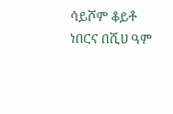ሳይሾም ቆይቶ ነበርና በሺሀ ዓም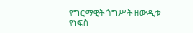የግርማዊት ጎግሥት ዘውዲቱ የነፍስ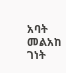አባት መልአከ ገነት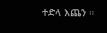ተድላ እጨን ።